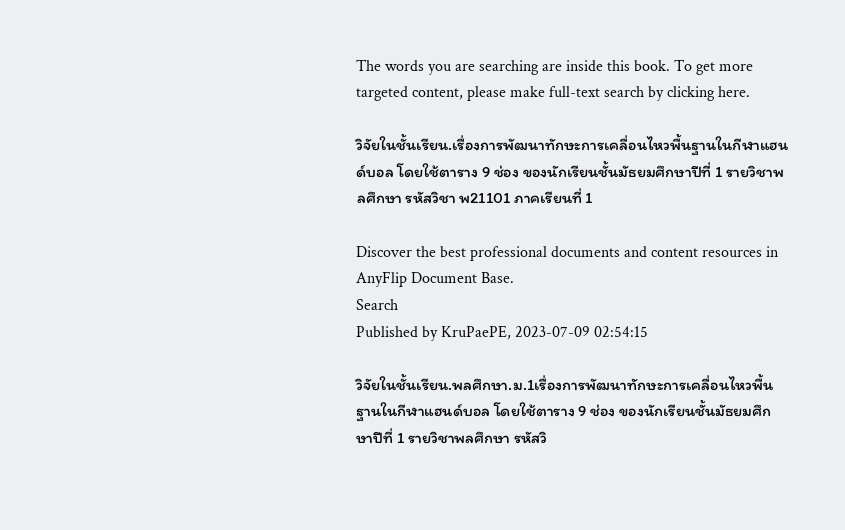The words you are searching are inside this book. To get more targeted content, please make full-text search by clicking here.

วิจัยในชั้นเรียน.เรื่องการพัฒนาทักษะการเคลื่อนไหวพื้นฐานในกีฬาแฮนด์บอล โดยใช้ตาราง 9 ช่อง ของนักเรียนชั้นมัธยมศึกษาปีที่ 1 รายวิชาพลศึกษา รหัสวิชา พ21101 ภาคเรียนที่ 1

Discover the best professional documents and content resources in AnyFlip Document Base.
Search
Published by KruPaePE, 2023-07-09 02:54:15

วิจัยในชั้นเรียน.พลศึกษา.ม.1เรื่องการพัฒนาทักษะการเคลื่อนไหวพื้นฐานในกีฬาแฮนด์บอล โดยใช้ตาราง 9 ช่อง ของนักเรียนชั้นมัธยมศึกษาปีที่ 1 รายวิชาพลศึกษา รหัสวิ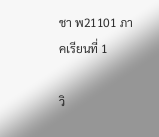ชา พ21101 ภาคเรียนที่ 1

วิ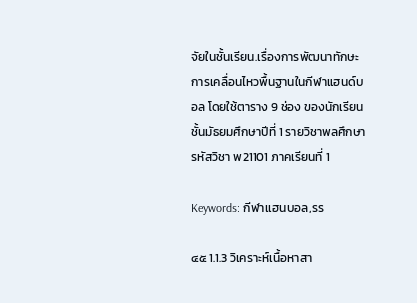จัยในชั้นเรียน.เรื่องการพัฒนาทักษะการเคลื่อนไหวพื้นฐานในกีฬาแฮนด์บอล โดยใช้ตาราง 9 ช่อง ของนักเรียนชั้นมัธยมศึกษาปีที่ 1 รายวิชาพลศึกษา รหัสวิชา พ21101 ภาคเรียนที่ 1

Keywords: กีฬาเเฮนบอล,รร

๔๕ 1.1.3 วิเคราะห์เนื้อหาสา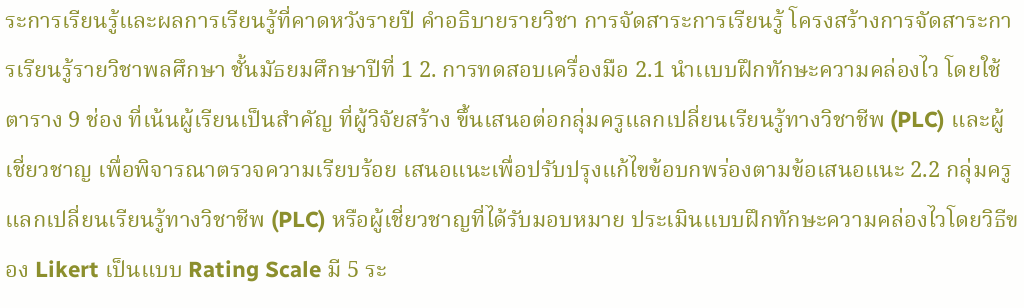ระการเรียนรู้และผลการเรียนรู้ที่คาดหวังรายปี คำอธิบายรายวิชา การจัดสาระการเรียนรู้ โครงสร้างการจัดสาระการเรียนรู้รายวิชาพลศึกษา ชั้นมัธยมศึกษาปีที่ 1 2. การทดสอบเครื่องมือ 2.1 นำเเบบฝึกทักษะความคล่องไว โดยใช้ตาราง 9 ช่อง ที่เน้นผู้เรียนเป็นสำคัญ ที่ผู้วิจัยสร้าง ขึ้นเสนอต่อกลุ่มครูแลกเปลี่ยนเรียนรู้ทางวิชาชีพ (PLC) และผู้เชี่ยวชาญ เพื่อพิจารณาตรวจความเรียบร้อย เสนอแนะเพื่อปรับปรุงแก้ไขข้อบกพร่องตามข้อเสนอแนะ 2.2 กลุ่มครูแลกเปลี่ยนเรียนรู้ทางวิชาชีพ (PLC) หรือผู้เชี่ยวชาญที่ได้รับมอบหมาย ประเมินเเบบฝึกทักษะความคล่องไวโดยวิธีของ Likert เป็นแบบ Rating Scale มี 5 ระ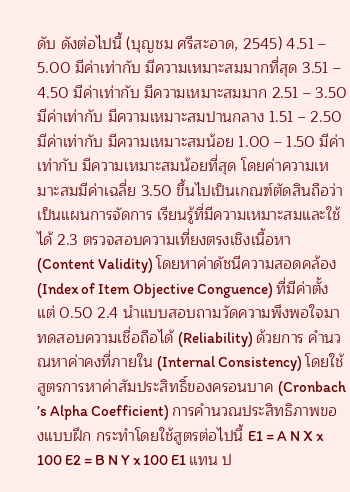ดับ ดังต่อไปนี้ (บุญชม ศรีสะอาด, 2545) 4.51 – 5.00 มีค่าเท่ากับ มีความเหมาะสมมากที่สุด 3.51 – 4.50 มีค่าเท่ากับ มีความเหมาะสมมาก 2.51 – 3.50 มีค่าเท่ากับ มีความเหมาะสมปานกลาง 1.51 – 2.50 มีค่าเท่ากับ มีความเหมาะสมน้อย 1.00 – 1.50 มีค่าเท่ากับ มีความเหมาะสมน้อยที่สุด โดยค่าความเหมาะสมมีค่าเฉลี่ย 3.50 ขึ้นไปเป็นเกณฑ์ตัดสินถือว่าเป็นแผนการจัดการ เรียนรู้ที่มีความเหมาะสมและใช้ได้ 2.3 ตรวจสอบความเที่ยงตรงเชิงเนื้อหา (Content Validity) โดยหาค่าดัชนีความสอดคล้อง (Index of Item Objective Conguence) ที่มีค่าตั้งแต่ 0.50 2.4 นำแบบสอบถามวัดความพึงพอใจมาทดสอบความเชื่อถือได้ (Reliability) ด้วยการ คำนวณหาค่าคงที่ภายใน (Internal Consistency) โดยใช้สูตรการหาค่าสัมประสิทธิ์ของครอนบาค (Cronbach ’s Alpha Coefficient) การคำนวณประสิทธิภาพของแบบฝึก กระทำโดยใช้สูตรต่อไปนี้ E1 = A N X x 100 E2 = B N Y x 100 E1 แทน ป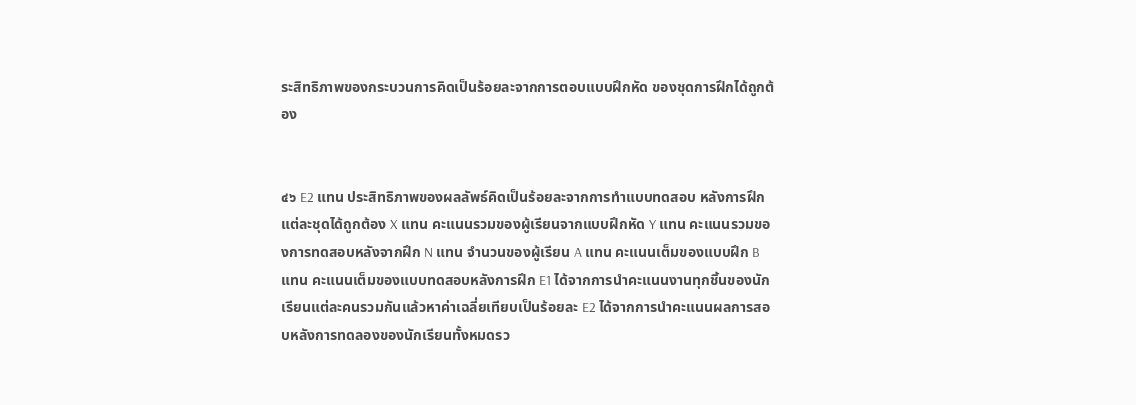ระสิทธิภาพของกระบวนการคิดเป็นร้อยละจากการตอบแบบฝึกหัด ของชุดการฝึกได้ถูกต้อง


๔๖ E2 แทน ประสิทธิภาพของผลลัพธ์คิดเป็นร้อยละจากการทำแบบทดสอบ หลังการฝึกแต่ละชุดได้ถูกต้อง X แทน คะแนนรวมของผู้เรียนจากแบบฝึกหัด Y แทน คะแนนรวมของการทดสอบหลังจากฝึก N แทน จำนวนของผู้เรียน A แทน คะแนนเต็มของแบบฝึก B แทน คะแนนเต็มของแบบทดสอบหลังการฝึก E1 ได้จากการนำคะแนนงานทุกชิ้นของนักเรียนแต่ละคนรวมกันแล้วหาค่าเฉลี่ยเทียบเป็นร้อยละ E2 ได้จากการนำคะแนนผลการสอบหลังการทดลองของนักเรียนทั้งหมดรว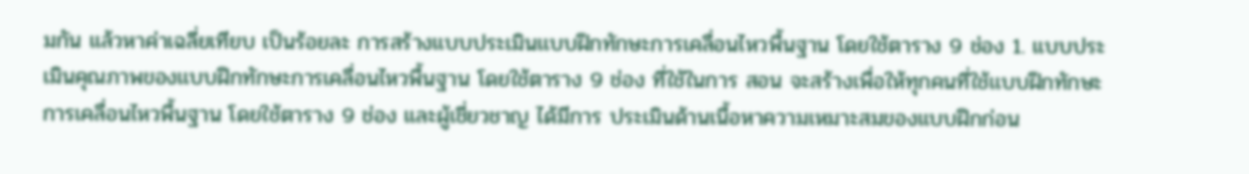มกัน แล้วหาค่าเฉลี่ยเทียบ เป็นร้อยละ การสร้างแบบประเมินเเบบฝึกทักษะการเคลื่อนไหวพื้นฐาน โดยใช้ตาราง 9 ช่อง 1. แบบประเมินคุณภาพของเเบบฝึกทักษะการเคลื่อนไหวพื้นฐาน โดยใช้ตาราง 9 ช่อง ที่ใช้ในการ สอน จะสร้างเพื่อให้ทุกคนที่ใช้เเบบฝึกทักษะการเคลื่อนไหวพื้นฐาน โดยใช้ตาราง 9 ช่อง และผู้เชี่ยวชาญ ได้มีการ ประเมินด้านเนื้อหาความเหมาะสมของแบบฝึกก่อน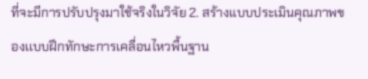ที่จะมีการปรับปรุงมาใช้จริงในวิจัย 2. สร้างแบบประเมินคุณภาพของเเบบฝึกทักษะการเคลื่อนไหวพื้นฐาน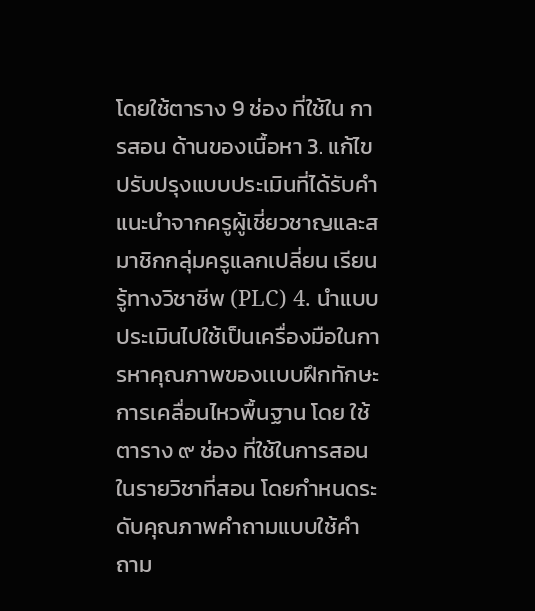โดยใช้ตาราง 9 ช่อง ที่ใช้ใน การสอน ด้านของเนื้อหา 3. แก้ไขปรับปรุงแบบประเมินที่ได้รับคำแนะนำจากครูผู้เชี่ยวชาญและสมาชิกกลุ่มครูแลกเปลี่ยน เรียนรู้ทางวิชาชีพ (PLC) 4. นำแบบประเมินไปใช้เป็นเครื่องมือในการหาคุณภาพของเเบบฝึกทักษะการเคลื่อนไหวพื้นฐาน โดย ใช้ตาราง ๙ ช่อง ที่ใช้ในการสอนในรายวิชาที่สอน โดยกำหนดระดับคุณภาพคำถามแบบใช้คำถาม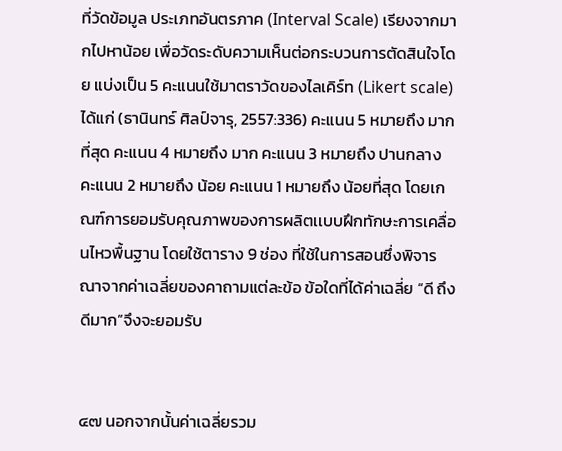ที่วัดข้อมูล ประเภทอันตรภาค (Interval Scale) เรียงจากมากไปหาน้อย เพื่อวัดระดับความเห็นต่อกระบวนการตัดสินใจโดย แบ่งเป็น 5 คะแนนใช้มาตราวัดของไลเคิร์ท (Likert scale) ได้แก่ (ธานินทร์ ศิลป์จารุ, 2557:336) คะแนน 5 หมายถึง มากที่สุด คะแนน 4 หมายถึง มาก คะแนน 3 หมายถึง ปานกลาง คะแนน 2 หมายถึง น้อย คะแนน 1 หมายถึง น้อยที่สุด โดยเกณฑ์การยอมรับคุณภาพของการผลิตเเบบฝึกทักษะการเคลื่อนไหวพื้นฐาน โดยใช้ตาราง 9 ช่อง ที่ใช้ในการสอนซึ่งพิจารณาจากค่าเฉลี่ยของคาถามแต่ละข้อ ข้อใดที่ได้ค่าเฉลี่ย “ดี ถึง ดีมาก”จึงจะยอมรับ


๔๗ นอกจากนั้นค่าเฉลี่ยรวม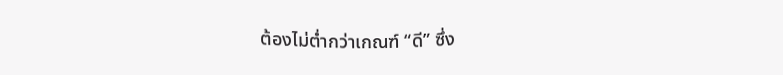ต้องไม่ต่ำกว่าเกณฑ์ “ดี” ซึ่ง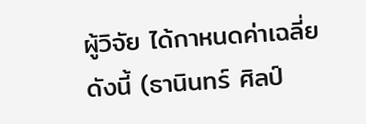ผู้วิจัย ได้กาหนดค่าเฉลี่ยดังนี้ (ธานินทร์ ศิลป์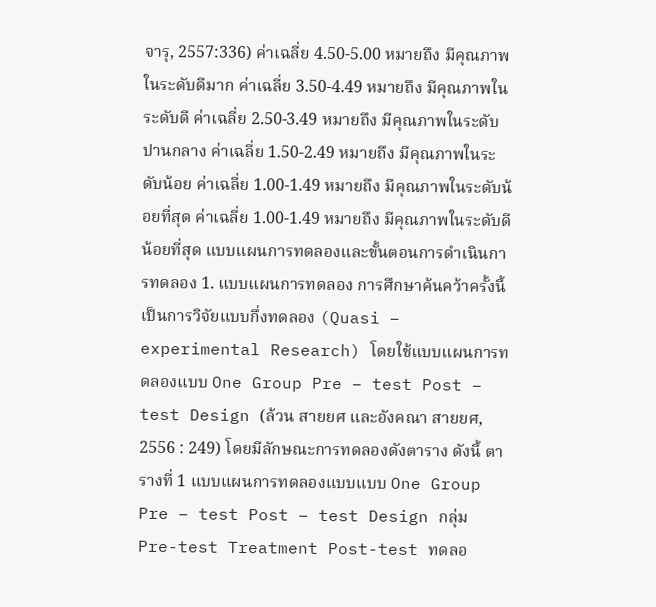จารุ, 2557:336) ค่าเฉลี่ย 4.50-5.00 หมายถึง มีคุณภาพในระดับดีมาก ค่าเฉลี่ย 3.50-4.49 หมายถึง มีคุณภาพในระดับดี ค่าเฉลี่ย 2.50-3.49 หมายถึง มีคุณภาพในระดับปานกลาง ค่าเฉลี่ย 1.50-2.49 หมายถึง มีคุณภาพในระดับน้อย ค่าเฉลี่ย 1.00-1.49 หมายถึง มีคุณภาพในระดับน้อยที่สุด ค่าเฉลี่ย 1.00-1.49 หมายถึง มีคุณภาพในระดับดีน้อยที่สุด แบบแผนการทดลองและขั้นตอนการดำเนินการทดลอง 1. แบบแผนการทดลอง การศึกษาค้นคว้าครั้งนี้ เป็นการวิจัยแบบกึ่งทดลอง (Quasi – experimental Research) โดยใช้แบบแผนการทดลองแบบ One Group Pre – test Post – test Design (ล้วน สายยศ และอังคณา สายยศ, 2556 : 249) โดยมีลักษณะการทดลองดังตาราง ดังนี้ ตารางที่ 1 แบบแผนการทดลองแบบแบบ One Group Pre – test Post – test Design กลุ่ม Pre-test Treatment Post-test ทดลอ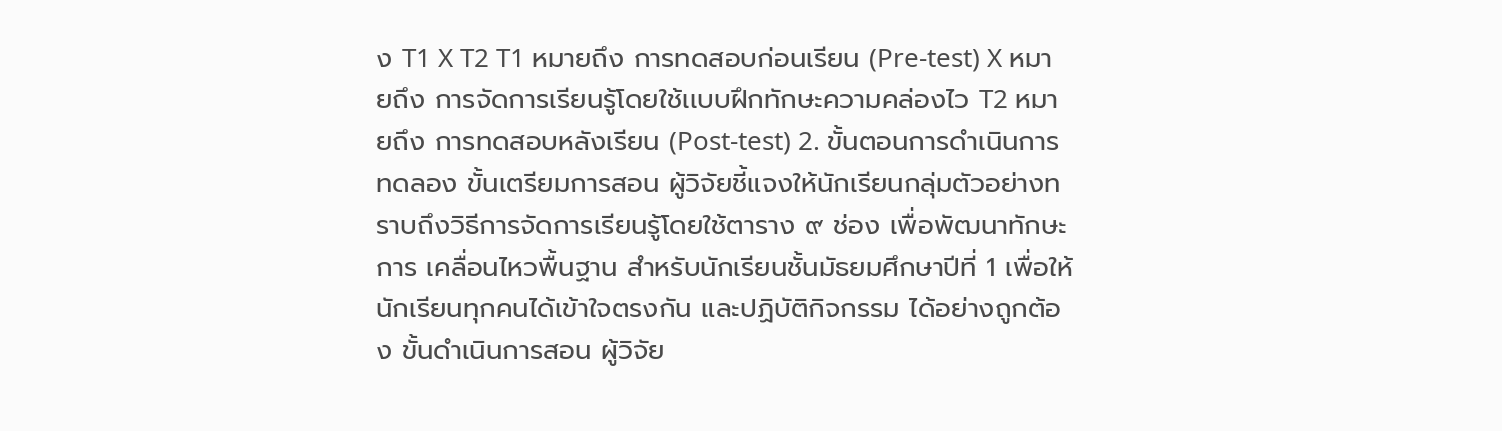ง T1 X T2 T1 หมายถึง การทดสอบก่อนเรียน (Pre-test) X หมายถึง การจัดการเรียนรู้โดยใช้เเบบฝึกทักษะความคล่องไว T2 หมายถึง การทดสอบหลังเรียน (Post-test) 2. ขั้นตอนการดำเนินการทดลอง ขั้นเตรียมการสอน ผู้วิจัยชี้แจงให้นักเรียนกลุ่มตัวอย่างทราบถึงวิธีการจัดการเรียนรู้โดยใช้ตาราง ๙ ช่อง เพื่อพัฒนาทักษะการ เคลื่อนไหวพื้นฐาน สำหรับนักเรียนชั้นมัธยมศึกษาปีที่ 1 เพื่อให้นักเรียนทุกคนได้เข้าใจตรงกัน และปฏิบัติกิจกรรม ได้อย่างถูกต้อง ขั้นดำเนินการสอน ผู้วิจัย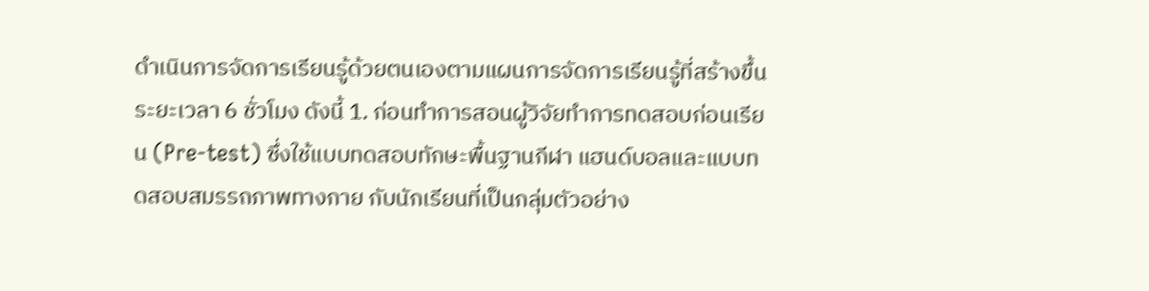ดำเนินการจัดการเรียนรู้ด้วยตนเองตามแผนการจัดการเรียนรู้ที่สร้างขึ้นระยะเวลา 6 ชั่วโมง ดังนี้ 1. ก่อนทำการสอนผู้วิจัยทำการทดสอบก่อนเรียน (Pre-test) ซึ่งใช้แบบทดสอบทักษะพื้นฐานกีฬา แฮนด์บอลและแบบทดสอบสมรรถภาพทางกาย กับนักเรียนที่เป็นกลุ่มตัวอย่าง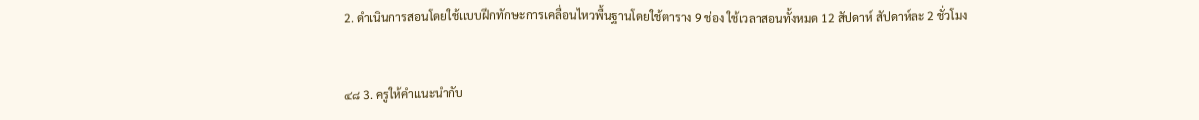2. ดำเนินการสอนโดยใช้เเบบฝึกทักษะการเคลื่อนไหวพื้นฐานโดยใช้ตาราง 9 ช่อง ใช้เวลาสอนทั้งหมด 12 สัปดาห์ สัปดาห์ละ 2 ชั่วโมง


๔๘ 3. ครูให้คำแนะนำกับ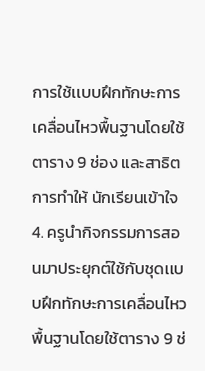การใช้เเบบฝึกทักษะการเคลื่อนไหวพื้นฐานโดยใช้ตาราง 9 ช่อง และสาธิตการทำให้ นักเรียนเข้าใจ 4. ครูนำกิจกรรมการสอนมาประยุกต์ใช้กับชุดเเบบฝึกทักษะการเคลื่อนไหวพื้นฐานโดยใช้ตาราง 9 ช่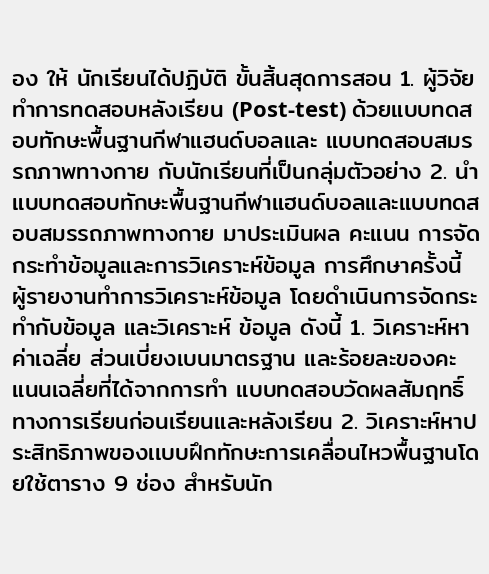อง ให้ นักเรียนได้ปฏิบัติ ขั้นสิ้นสุดการสอน 1. ผู้วิจัยทำการทดสอบหลังเรียน (Post-test) ด้วยแบบทดสอบทักษะพื้นฐานกีฬาแฮนด์บอลและ แบบทดสอบสมรรถภาพทางกาย กับนักเรียนที่เป็นกลุ่มตัวอย่าง 2. นำแบบทดสอบทักษะพื้นฐานกีฬาแฮนด์บอลและแบบทดสอบสมรรถภาพทางกาย มาประเมินผล คะแนน การจัดกระทำข้อมูลและการวิเคราะห์ข้อมูล การศึกษาครั้งนี้ ผู้รายงานทำการวิเคราะห์ข้อมูล โดยดำเนินการจัดกระทำกับข้อมูล และวิเคราะห์ ข้อมูล ดังนี้ 1. วิเคราะห์หาค่าเฉลี่ย ส่วนเบี่ยงเบนมาตรฐาน และร้อยละของคะแนนเฉลี่ยที่ได้จากการทำ แบบทดสอบวัดผลสัมฤทธิ์ทางการเรียนก่อนเรียนและหลังเรียน 2. วิเคราะห์หาประสิทธิภาพของเเบบฝึกทักษะการเคลื่อนไหวพื้นฐานโดยใช้ตาราง 9 ช่อง สำหรับนัก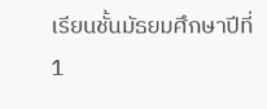เรียนชั้นมัธยมศึกษาปีที่ 1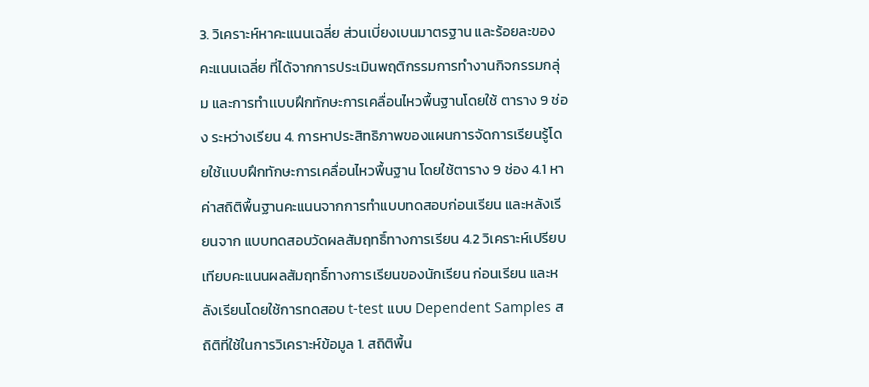3. วิเคราะห์หาคะแนนเฉลี่ย ส่วนเบี่ยงเบนมาตรฐาน และร้อยละของคะแนนเฉลี่ย ที่ได้จากการประเมินพฤติกรรมการทำงานกิจกรรมกลุ่ม และการทำเเบบฝึกทักษะการเคลื่อนไหวพื้นฐานโดยใช้ ตาราง 9 ช่อง ระหว่างเรียน 4. การหาประสิทธิภาพของแผนการจัดการเรียนรู้โดยใช้เเบบฝึกทักษะการเคลื่อนไหวพื้นฐาน โดยใช้ตาราง 9 ช่อง 4.1 หาค่าสถิติพื้นฐานคะแนนจากการทำแบบทดสอบก่อนเรียน และหลังเรียนจาก แบบทดสอบวัดผลสัมฤทธิ์ทางการเรียน 4.2 วิเคราะห์เปรียบเทียบคะแนนผลสัมฤทธิ์ทางการเรียนของนักเรียน ก่อนเรียน และหลังเรียนโดยใช้การทดสอบ t-test แบบ Dependent Samples สถิติที่ใช้ในการวิเคราะห์ข้อมูล 1. สถิติพื้น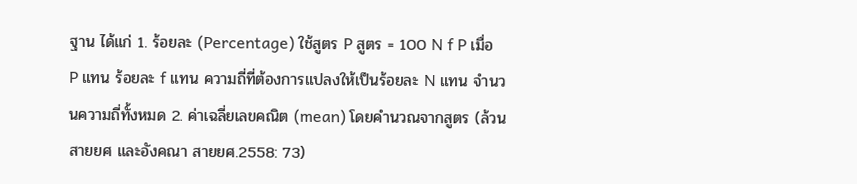ฐาน ได้แก่ 1. ร้อยละ (Percentage) ใช้สูตร P สูตร = 100 N f P เมื่อ P แทน ร้อยละ f แทน ความถี่ที่ต้องการแปลงให้เป็นร้อยละ N แทน จำนวนความถี่ทั้งหมด 2. ค่าเฉลี่ยเลขคณิต (mean) โดยคำนวณจากสูตร (ล้วน สายยศ และอังคณา สายยศ.2558: 73)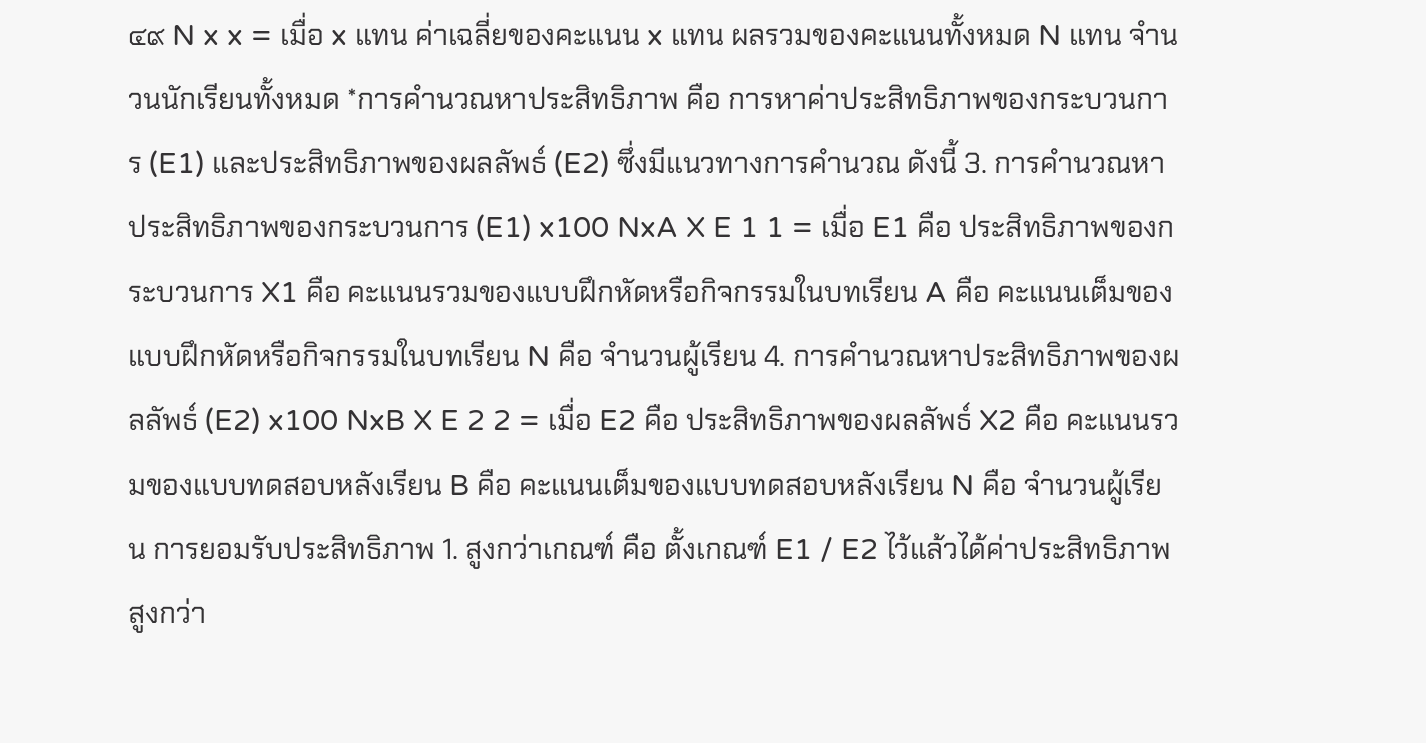๔๙ N x x = เมื่อ x แทน ค่าเฉลี่ยของคะแนน x แทน ผลรวมของคะแนนทั้งหมด N แทน จำนวนนักเรียนทั้งหมด *การคำนวณหาประสิทธิภาพ คือ การหาค่าประสิทธิภาพของกระบวนการ (E1) และประสิทธิภาพของผลลัพธ์ (E2) ซึ่งมีแนวทางการคำนวณ ดังนี้ 3. การคำนวณหาประสิทธิภาพของกระบวนการ (E1) x100 NxA X E 1 1 = เมื่อ E1 คือ ประสิทธิภาพของกระบวนการ X1 คือ คะแนนรวมของแบบฝึกหัดหรือกิจกรรมในบทเรียน A คือ คะแนนเต็มของแบบฝึกหัดหรือกิจกรรมในบทเรียน N คือ จำนวนผู้เรียน 4. การคำนวณหาประสิทธิภาพของผลลัพธ์ (E2) x100 NxB X E 2 2 = เมื่อ E2 คือ ประสิทธิภาพของผลลัพธ์ X2 คือ คะแนนรวมของแบบทดสอบหลังเรียน B คือ คะแนนเต็มของแบบทดสอบหลังเรียน N คือ จำนวนผู้เรียน การยอมรับประสิทธิภาพ 1. สูงกว่าเกณฑ์ คือ ตั้งเกณฑ์ E1 / E2 ไว้แล้วได้ค่าประสิทธิภาพสูงกว่า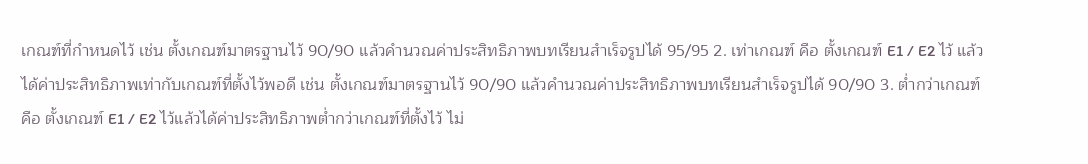เกณฑ์ที่กำหนดไว้ เช่น ตั้งเกณฑ์มาตรฐานไว้ 90/90 แล้วคำนวณค่าประสิทธิภาพบทเรียนสำเร็จรูปได้ 95/95 2. เท่าเกณฑ์ คือ ตั้งเกณฑ์ E1 / E2 ไว้ แล้วได้ค่าประสิทธิภาพเท่ากับเกณฑ์ที่ตั้งไว้พอดี เช่น ตั้งเกณฑ์มาตรฐานไว้ 90/90 แล้วคำนวณค่าประสิทธิภาพบทเรียนสำเร็จรูปได้ 90/90 3. ต่ำกว่าเกณฑ์ คือ ตั้งเกณฑ์ E1 / E2 ไว้แล้วได้ค่าประสิทธิภาพต่ำกว่าเกณฑ์ที่ตั้งไว้ ไม่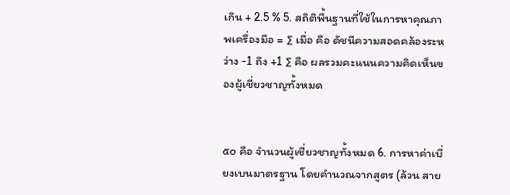เกิน + 2.5 % 5. สถิติพื้นฐานที่ใช้ในการหาคุณภาพเครื่องมือ = ∑ เมื่อ คือ ดัชนีความสอดคล้องระหว่าง -1 ถึง +1 ∑ คือ ผลรวมคะแนนความคิดเห็นของผู้เชี่ยวชาญทั้งหมด


๕๐ คือ จำนวนผู้เชี่ยวชาญทั้งหมด 6. การหาค่าเบี่ยงเบนมาตรฐาน โดยคำนวณจากสูตร (ล้วน สาย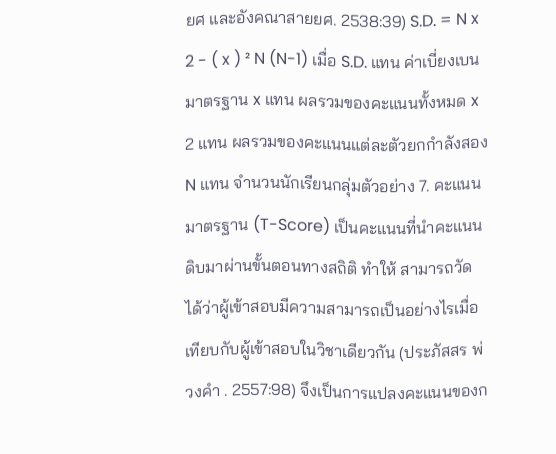ยศ และอังคณาสายยศ. 2538:39) S.D. = N x 2 - ( x ) ² N (N-1) เมื่อ S.D. แทน ค่าเบี่ยงเบนมาตรฐาน x แทน ผลรวมของคะแนนทั้งหมด x 2 แทน ผลรวมของคะแนนแต่ละตัวยกกำลังสอง N แทน จำนวนนักเรียนกลุ่มตัวอย่าง 7. คะแนนมาตรฐาน (T-Score) เป็นคะแนนที่นำคะแนนดิบมาผ่านขั้นตอนทางสถิติ ทำให้ สามารถวัดได้ว่าผู้เข้าสอบมีความสามารถเป็นอย่างไรเมื่อเทียบกับผู้เข้าสอบในวิชาเดียวกัน (ประภัสสร พ่วงคำ . 2557:98) จึงเป็นการแปลงคะแนนของก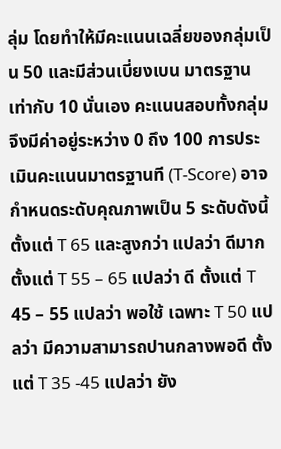ลุ่ม โดยทำให้มีคะแนนเฉลี่ยของกลุ่มเป็น 50 และมีส่วนเบี่ยงเบน มาตรฐานเท่ากับ 10 นั่นเอง คะแนนสอบทั้งกลุ่มจึงมีค่าอยู่ระหว่าง 0 ถึง 100 การประเมินคะแนนมาตรฐานที (T-Score) อาจกำหนดระดับคุณภาพเป็น 5 ระดับดังนี้ ตั้งแต่ T 65 และสูงกว่า แปลว่า ดีมาก ตั้งแต่ T 55 – 65 แปลว่า ดี ตั้งแต่ T 45 – 55 แปลว่า พอใช้ เฉพาะ T 50 แปลว่า มีความสามารถปานกลางพอดี ตั้งแต่ T 35 -45 แปลว่า ยัง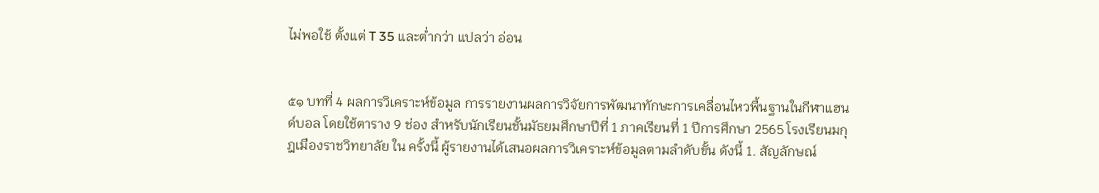ไม่พอใช้ ตั้งแต่ T 35 และต่ำกว่า แปลว่า อ่อน


๕๑ บทที่ 4 ผลการวิเคราะห์ข้อมูล การรายงานผลการวิจัยการพัฒนาทักษะการเคลื่อนไหวพื้นฐานในกีฬาแฮนด์บอล โดยใช้ตาราง 9 ช่อง สำหรับนักเรียนชั้นมัธยมศึกษาปีที่ 1 ภาคเรียนที่ 1 ปีการศึกษา 2565 โรงเรียนมกุฎเมืองราชวิทยาลัย ใน ครั้งนี้ ผู้รายงานได้เสนอผลการวิเคราะห์ข้อมูลตามลำดับขั้น ดังนี้ 1. สัญลักษณ์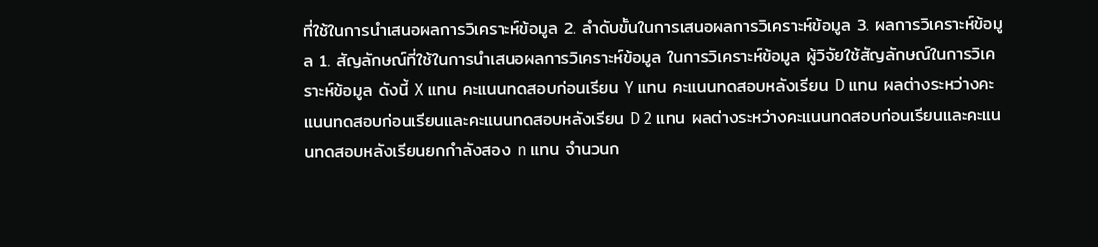ที่ใช้ในการนำเสนอผลการวิเคราะห์ข้อมูล 2. ลำดับขั้นในการเสนอผลการวิเคราะห์ข้อมูล 3. ผลการวิเคราะห์ข้อมูล 1. สัญลักษณ์ที่ใช้ในการนำเสนอผลการวิเคราะห์ข้อมูล ในการวิเคราะห์ข้อมูล ผู้วิจัยใช้สัญลักษณ์ในการวิเคราะห์ข้อมูล ดังนี้ X แทน คะแนนทดสอบก่อนเรียน Y แทน คะแนนทดสอบหลังเรียน D แทน ผลต่างระหว่างคะแนนทดสอบก่อนเรียนและคะแนนทดสอบหลังเรียน D 2 แทน ผลต่างระหว่างคะแนนทดสอบก่อนเรียนและคะแนนทดสอบหลังเรียนยกกำลังสอง n แทน จำนวนก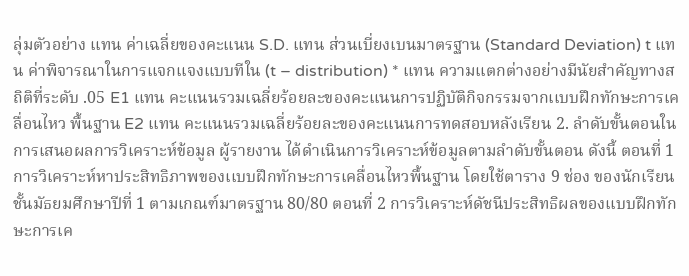ลุ่มตัวอย่าง แทน ค่าเฉลี่ยของคะแนน S.D. แทน ส่วนเบี่ยงเบนมาตรฐาน (Standard Deviation) t แทน ค่าพิจารณาในการแจกแจงแบบทีใน (t – distribution) * แทน ความแตกต่างอย่างมีนัยสำคัญทางสถิติที่ระดับ .05 E1 แทน คะแนนรวมเฉลี่ยร้อยละของคะแนนการปฏิบัติกิจกรรมจากเเบบฝึกทักษะการเคลื่อนไหว พื้นฐาน E2 แทน คะแนนรวมเฉลี่ยร้อยละของคะแนนการทดสอบหลังเรียน 2. ลำดับขั้นตอนในการเสนอผลการวิเคราะห์ข้อมูล ผู้รายงาน ได้ดำเนินการวิเคราะห์ข้อมูลตามลำดับขั้นตอน ดังนี้ ตอนที่ 1 การวิเคราะห์หาประสิทธิภาพของเเบบฝึกทักษะการเคลื่อนไหวพื้นฐาน โดยใช้ตาราง 9 ช่อง ของนักเรียนชั้นมัธยมศึกษาปีที่ 1 ตามเกณฑ์มาตรฐาน 80/80 ตอนที่ 2 การวิเคราะห์ดัชนีประสิทธิผลของเเบบฝึกทักษะการเค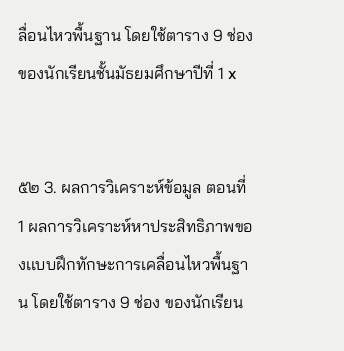ลื่อนไหวพื้นฐาน โดยใช้ตาราง 9 ช่อง ของนักเรียนชั้นมัธยมศึกษาปีที่ 1 x


๕๒ 3. ผลการวิเคราะห์ข้อมูล ตอนที่ 1 ผลการวิเคราะห์หาประสิทธิภาพของเเบบฝึกทักษะการเคลื่อนไหวพื้นฐาน โดยใช้ตาราง 9 ช่อง ของนักเรียน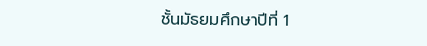ชั้นมัธยมศึกษาปีที่ 1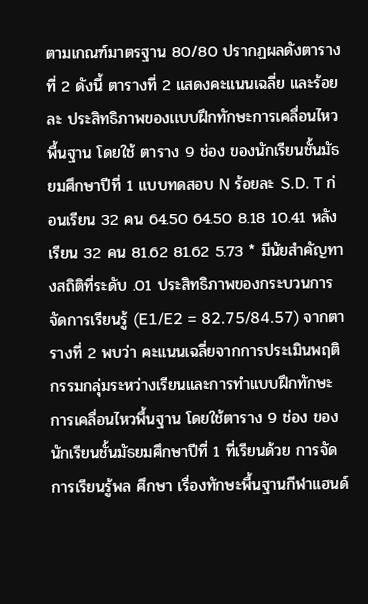ตามเกณฑ์มาตรฐาน 80/80 ปรากฏผลดังตารางที่ 2 ดังนี้ ตารางที่ 2 แสดงคะแนนเฉลี่ย และร้อยละ ประสิทธิภาพของเเบบฝึกทักษะการเคลื่อนไหวพื้นฐาน โดยใช้ ตาราง 9 ช่อง ของนักเรียนชั้นมัธยมศึกษาปีที่ 1 แบบทดสอบ N ร้อยละ S.D. T ก่อนเรียน 32 คน 64.50 64.50 8.18 10.41 หลังเรียน 32 คน 81.62 81.62 5.73 * มีนัยสำคัญทางสถิติที่ระดับ .01 ประสิทธิภาพของกระบวนการจัดการเรียนรู้ (E1/E2 = 82.75/84.57) จากตารางที่ 2 พบว่า คะแนนเฉลี่ยจากการประเมินพฤติกรรมกลุ่มระหว่างเรียนและการทำเเบบฝึกทักษะ การเคลื่อนไหวพื้นฐาน โดยใช้ตาราง 9 ช่อง ของนักเรียนชั้นมัธยมศึกษาปีที่ 1 ที่เรียนด้วย การจัดการเรียนรู้พล ศึกษา เรื่องทักษะพื้นฐานกีฬาแฮนด์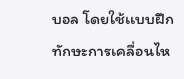บอล โดยใช้เเบบฝึกทักษะการเคลื่อนไห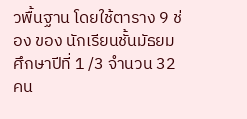วพื้นฐาน โดยใช้ตาราง 9 ช่อง ของ นักเรียนชั้นมัธยมศึกษาปีที่ 1 /3 จำนวน 32 คน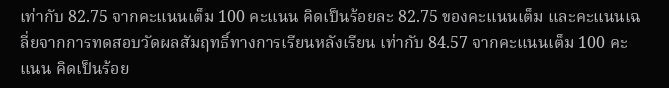เท่ากับ 82.75 จากคะแนนเต็ม 100 คะแนน คิดเป็นร้อยละ 82.75 ของคะแนนเต็ม และคะแนนเฉลี่ยจากการทดสอบวัดผลสัมฤทธิ์ทางการเรียนหลังเรียน เท่ากับ 84.57 จากคะแนนเต็ม 100 คะแนน คิดเป็นร้อย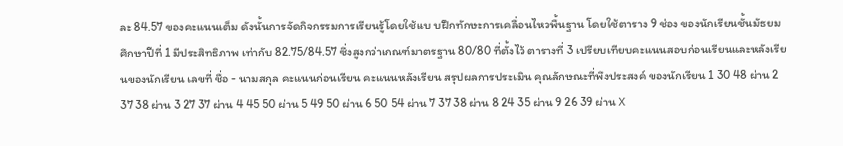ละ 84.57 ของคะแนนเต็ม ดังนั้นการจัดกิจกรรมการเรียนรู้โดยใช้เเบ บฝึกทักษะการเคลื่อนไหวพื้นฐาน โดยใช้ตาราง 9 ช่อง ของนักเรียนชั้นมัธยมศึกษาปีที่ 1 มีประสิทธิภาพ เท่ากับ 82.75/84.57 ซึ่งสูงกว่าเกณฑ์มาตรฐาน 80/80 ที่ตั้งไว้ ตารางที่ 3 เปรียบเทียบคะแนนสอบก่อนเรียนและหลังเรียนของนักเรียน เลขที่ ชื่อ - นามสกุล คะแนนก่อนเรียน คะแนนหลังเรียน สรุปผลการประเมิน คุณลักษณะที่พึงประสงค์ ของนักเรียน 1 30 48 ผ่าน 2 37 38 ผ่าน 3 27 37 ผ่าน 4 45 50 ผ่าน 5 49 50 ผ่าน 6 50 54 ผ่าน 7 37 38 ผ่าน 8 24 35 ผ่าน 9 26 39 ผ่าน X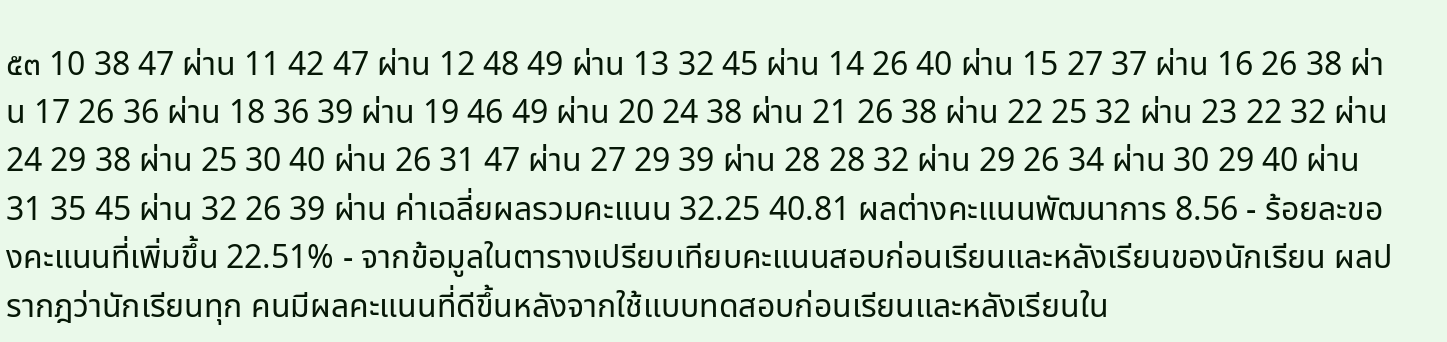๕๓ 10 38 47 ผ่าน 11 42 47 ผ่าน 12 48 49 ผ่าน 13 32 45 ผ่าน 14 26 40 ผ่าน 15 27 37 ผ่าน 16 26 38 ผ่าน 17 26 36 ผ่าน 18 36 39 ผ่าน 19 46 49 ผ่าน 20 24 38 ผ่าน 21 26 38 ผ่าน 22 25 32 ผ่าน 23 22 32 ผ่าน 24 29 38 ผ่าน 25 30 40 ผ่าน 26 31 47 ผ่าน 27 29 39 ผ่าน 28 28 32 ผ่าน 29 26 34 ผ่าน 30 29 40 ผ่าน 31 35 45 ผ่าน 32 26 39 ผ่าน ค่าเฉลี่ยผลรวมคะแนน 32.25 40.81 ผลต่างคะแนนพัฒนาการ 8.56 - ร้อยละของคะแนนที่เพิ่มขึ้น 22.51% - จากข้อมูลในตารางเปรียบเทียบคะแนนสอบก่อนเรียนและหลังเรียนของนักเรียน ผลปรากฎว่านักเรียนทุก คนมีผลคะแนนที่ดีขึ้นหลังจากใช้แบบทดสอบก่อนเรียนและหลังเรียนใน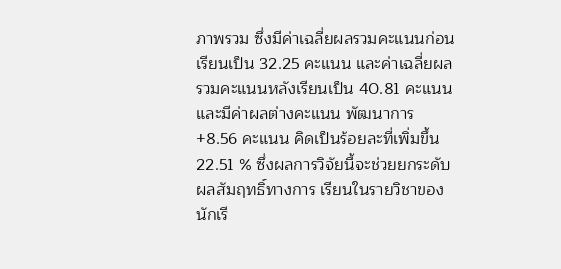ภาพรวม ซึ่งมีค่าเฉลี่ยผลรวมคะแนนก่อน เรียนเป็น 32.25 คะแนน และค่าเฉลี่ยผลรวมคะแนนหลังเรียนเป็น 40.81 คะแนน และมีค่าผลต่างคะแนน พัฒนาการ +8.56 คะแนน คิดเป็นร้อยละที่เพิ่มขึ้น 22.51 % ซึ่งผลการวิจัยนี้จะช่วยยกระดับผลสัมฤทธิ์ทางการ เรียนในรายวิชาของนักเรี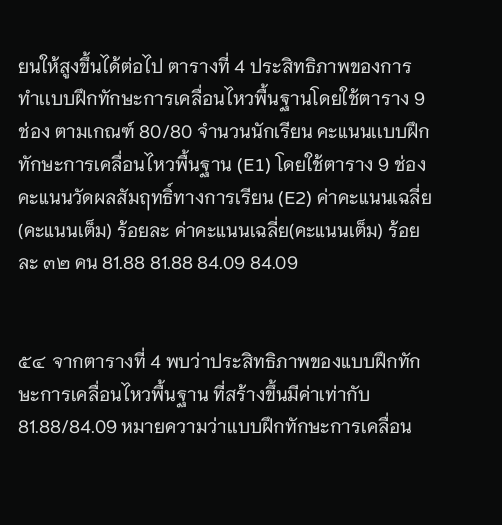ยนให้สูงขึ้นได้ต่อไป ตารางที่ 4 ประสิทธิภาพของการทำเเบบฝึกทักษะการเคลื่อนไหวพื้นฐานโดยใช้ตาราง 9 ช่อง ตามเกณฑ์ 80/80 จำนวนนักเรียน คะแนนเเบบฝึกทักษะการเคลื่อนไหวพื้นฐาน (E1) โดยใช้ตาราง 9 ช่อง คะแนนวัดผลสัมฤทธิ์ทางการเรียน (E2) ค่าคะแนนเฉลี่ย(คะแนนเต็ม) ร้อยละ ค่าคะแนนเฉลี่ย(คะแนนเต็ม) ร้อยละ ๓๒ คน 81.88 81.88 84.09 84.09


๕๔ จากตารางที่ 4 พบว่าประสิทธิภาพของแบบฝึกทักษะการเคลื่อนไหวพื้นฐาน ที่สร้างขึ้นมีค่าเท่ากับ 81.88/84.09 หมายความว่าเเบบฝึกทักษะการเคลื่อน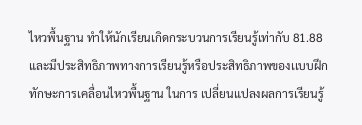ไหวพื้นฐาน ทำให้นักเรียนเกิดกระบวนการเรียนรู้เท่ากับ 81.88และมีประสิทธิภาพทางการเรียนรู้หรือประสิทธิภาพของเเบบฝึกทักษะการเคลื่อนไหวพื้นฐาน ในการ เปลี่ยนแปลงผลการเรียนรู้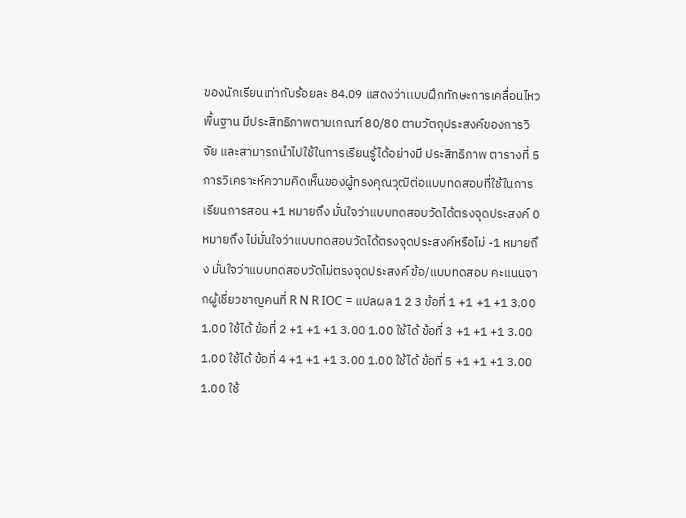ของนักเรียนเท่ากับร้อยละ 84.09 แสดงว่าเเบบฝึกทักษะการเคลื่อนไหวพื้นฐาน มีประสิทธิภาพตามเกณฑ์ 80/80 ตามวัตถุประสงค์ของการวิจัย และสามารถนำไปใช้ในการเรียนรู้ได้อย่างมี ประสิทธิภาพ ตารางที่ 5 การวิเคราะห์ความคิดเห็นของผู้ทรงคุณวุฒิต่อแบบทดสอบที่ใช้ในการเรียนการสอน +1 หมายถึง มั่นใจว่าแบบทดสอบวัดได้ตรงจุดประสงค์ 0 หมายถึง ไม่มั่นใจว่าแบบทดสอบวัดได้ตรงจุดประสงค์หรือไม่ -1 หมายถึง มั่นใจว่าแบบทดสอบวัดไม่ตรงจุดประสงค์ ข้อ/แบบทดสอบ คะแนนจากผู้เชี่ยวชาญคนที่ R N R IOC = แปลผล 1 2 3 ข้อที่ 1 +1 +1 +1 3.00 1.00 ใช้ได้ ข้อที่ 2 +1 +1 +1 3.00 1.00 ใช้ได้ ข้อที่ 3 +1 +1 +1 3.00 1.00 ใช้ได้ ข้อที่ 4 +1 +1 +1 3.00 1.00 ใช้ได้ ข้อที่ 5 +1 +1 +1 3.00 1.00 ใช้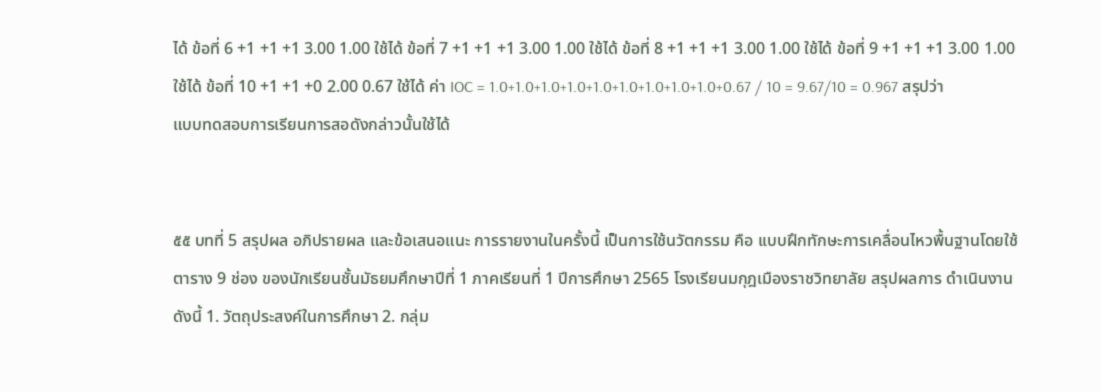ได้ ข้อที่ 6 +1 +1 +1 3.00 1.00 ใช้ได้ ข้อที่ 7 +1 +1 +1 3.00 1.00 ใช้ได้ ข้อที่ 8 +1 +1 +1 3.00 1.00 ใช้ได้ ข้อที่ 9 +1 +1 +1 3.00 1.00 ใช้ได้ ข้อที่ 10 +1 +1 +0 2.00 0.67 ใช้ได้ ค่า IOC = 1.0+1.0+1.0+1.0+1.0+1.0+1.0+1.0+1.0+0.67 / 10 = 9.67/10 = 0.967 สรุปว่า แบบทดสอบการเรียนการสอดังกล่าวนั้นใช้ได้


๕๕ บทที่ 5 สรุปผล อภิปรายผล และข้อเสนอแนะ การรายงานในครั้งนี้ เป็นการใช้นวัตกรรม คือ เเบบฝึกทักษะการเคลื่อนไหวพื้นฐานโดยใช้ตาราง 9 ช่อง ของนักเรียนชั้นมัธยมศึกษาปีที่ 1 ภาคเรียนที่ 1 ปีการศึกษา 2565 โรงเรียนมกุฎเมืองราชวิทยาลัย สรุปผลการ ดำเนินงาน ดังนี้ 1. วัตถุประสงค์ในการศึกษา 2. กลุ่ม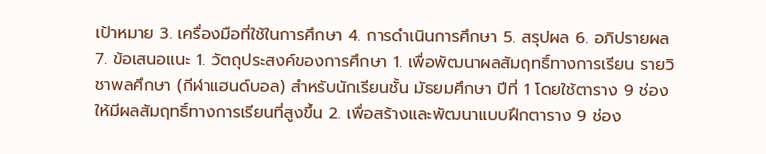เป้าหมาย 3. เครื่องมือที่ใช้ในการศึกษา 4. การดำเนินการศึกษา 5. สรุปผล 6. อภิปรายผล 7. ข้อเสนอแนะ 1. วัตถุประสงค์ของการศึกษา 1. เพื่อพัฒนาผลสัมฤทธิ์ทางการเรียน รายวิชาพลศึกษา (กีฬาแฮนด์บอล) สำหรับนักเรียนชั้น มัธยมศึกษา ปีที่ 1 โดยใช้ตาราง 9 ช่อง ให้มีผลสัมฤทธิ์ทางการเรียนที่สูงขึ้น 2. เพื่อสร้างและพัฒนาเเบบฝึกตาราง 9 ช่อง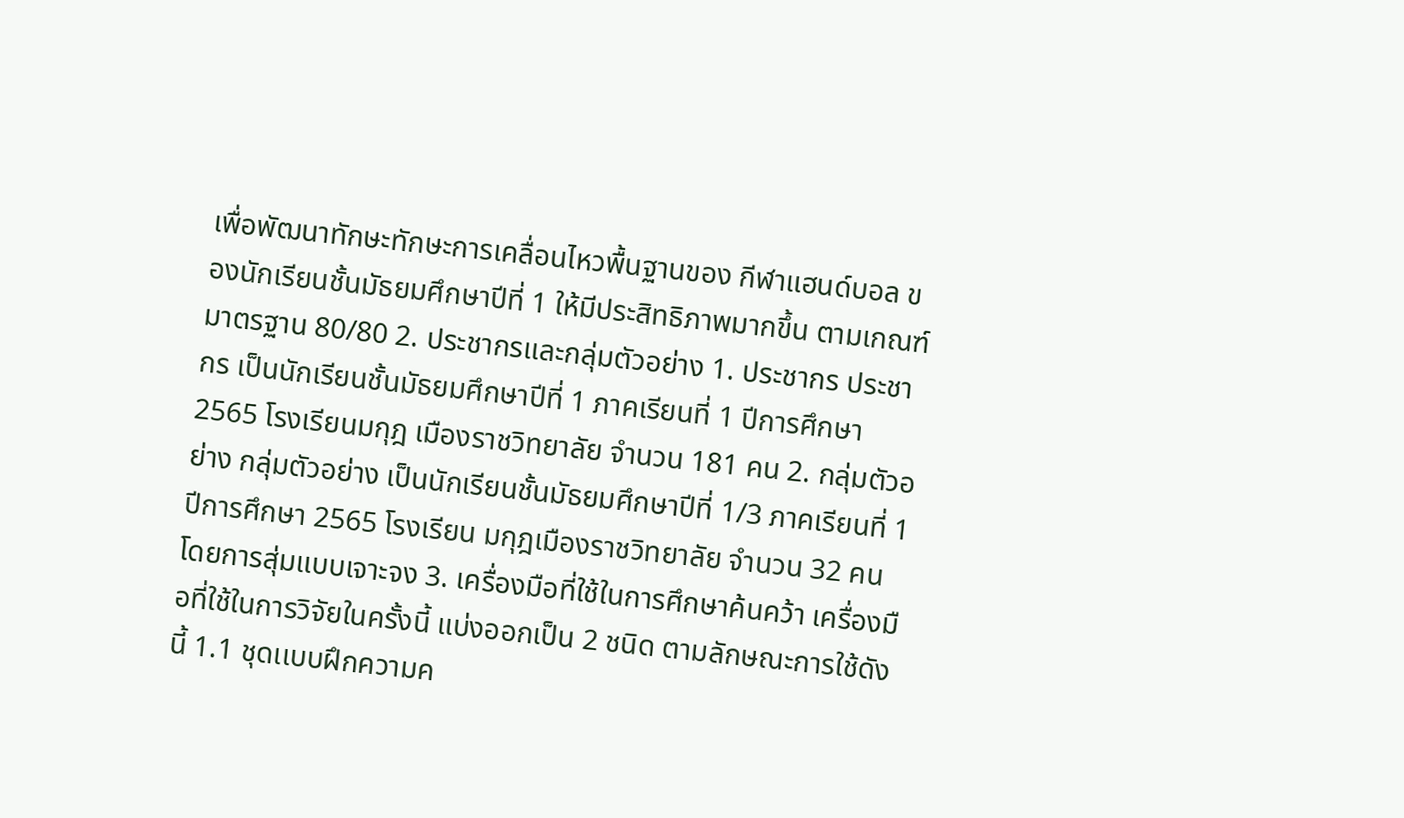เพื่อพัฒนาทักษะทักษะการเคลื่อนไหวพื้นฐานของ กีฬาแฮนด์บอล ของนักเรียนชั้นมัธยมศึกษาปีที่ 1 ให้มีประสิทธิภาพมากขึ้น ตามเกณฑ์มาตรฐาน 80/80 2. ประชากรและกลุ่มตัวอย่าง 1. ประชากร ประชากร เป็นนักเรียนชั้นมัธยมศึกษาปีที่ 1 ภาคเรียนที่ 1 ปีการศึกษา 2565 โรงเรียนมกุฎ เมืองราชวิทยาลัย จำนวน 181 คน 2. กลุ่มตัวอย่าง กลุ่มตัวอย่าง เป็นนักเรียนชั้นมัธยมศึกษาปีที่ 1/3 ภาคเรียนที่ 1 ปีการศึกษา 2565 โรงเรียน มกุฎเมืองราชวิทยาลัย จำนวน 32 คน โดยการสุ่มแบบเจาะจง 3. เครื่องมือที่ใช้ในการศึกษาค้นคว้า เครื่องมือที่ใช้ในการวิจัยในครั้งนี้ แบ่งออกเป็น 2 ชนิด ตามลักษณะการใช้ดังนี้ 1.1 ชุดเเบบฝึกความค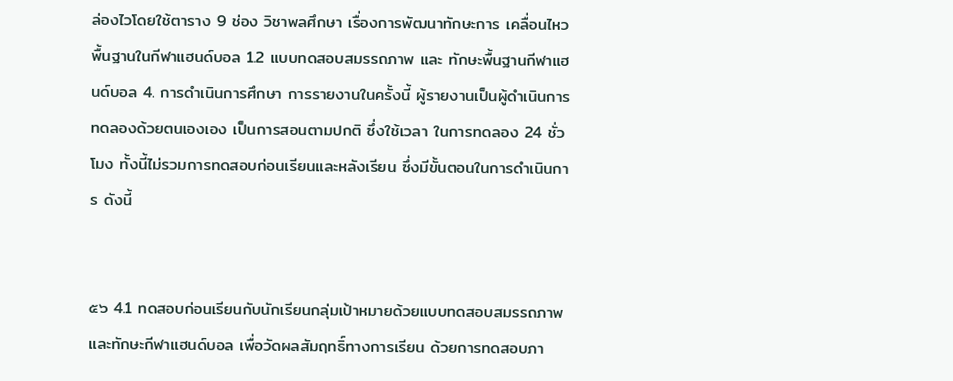ล่องไวโดยใช้ตาราง 9 ช่อง วิชาพลศึกษา เรื่องการพัฒนาทักษะการ เคลื่อนไหวพื้นฐานในกีฬาแฮนด์บอล 1.2 แบบทดสอบสมรรถภาพ และ ทักษะพื้นฐานกีฬาแฮนด์บอล 4. การดำเนินการศึกษา การรายงานในครั้งนี้ ผู้รายงานเป็นผู้ดำเนินการทดลองด้วยตนเองเอง เป็นการสอนตามปกติ ซึ่งใช้เวลา ในการทดลอง 24 ชั่วโมง ทั้งนี้ไม่รวมการทดสอบก่อนเรียนและหลังเรียน ซึ่งมีขั้นตอนในการดำเนินการ ดังนี้


๕๖ 4.1 ทดสอบก่อนเรียนกับนักเรียนกลุ่มเป้าหมายด้วยแบบทดสอบสมรรถภาพและทักษะกีฬาแฮนด์บอล เพื่อวัดผลสัมฤทธิ์ทางการเรียน ด้วยการทดสอบภา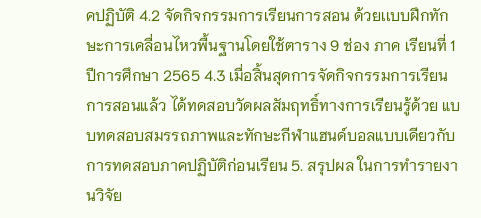คปฏิบัติ 4.2 จัดกิจกรรมการเรียนการสอน ด้วยเเบบฝึกทักษะการเคลื่อนไหวพื้นฐานโดยใช้ตาราง 9 ช่อง ภาค เรียนที่ 1 ปีการศึกษา 2565 4.3 เมื่อสิ้นสุดการจัดกิจกรรมการเรียนการสอนแล้ว ได้ทดสอบวัดผลสัมฤทธิ์ทางการเรียนรู้ด้วย แบบทดสอบสมรรถภาพและทักษะกีฬาแฮนด์บอลแบบเดียวกับ การทดสอบภาคปฏิบัติก่อนเรียน 5. สรุปผล ในการทำรายงานวิจัย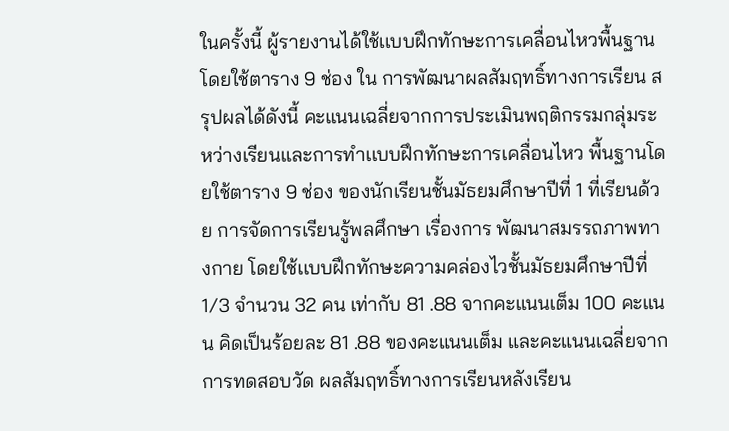ในครั้งนี้ ผู้รายงานได้ใช้เเบบฝึกทักษะการเคลื่อนไหวพื้นฐานโดยใช้ตาราง 9 ช่อง ใน การพัฒนาผลสัมฤทธิ์ทางการเรียน สรุปผลได้ดังนี้ คะแนนเฉลี่ยจากการประเมินพฤติกรรมกลุ่มระหว่างเรียนและการทำเเบบฝึกทักษะการเคลื่อนไหว พื้นฐานโดยใช้ตาราง 9 ช่อง ของนักเรียนชั้นมัธยมศึกษาปีที่ 1 ที่เรียนด้วย การจัดการเรียนรู้พลศึกษา เรื่องการ พัฒนาสมรรถภาพทางกาย โดยใช้เเบบฝึกทักษะความคล่องไวชั้นมัธยมศึกษาปีที่ 1/3 จำนวน 32 คน เท่ากับ 81 .88 จากคะแนนเต็ม 100 คะแนน คิดเป็นร้อยละ 81 .88 ของคะแนนเต็ม และคะแนนเฉลี่ยจากการทดสอบวัด ผลสัมฤทธิ์ทางการเรียนหลังเรียน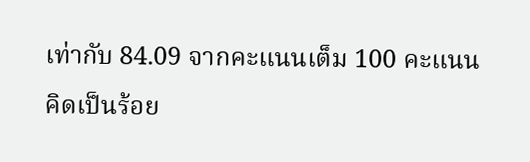เท่ากับ 84.09 จากคะแนนเต็ม 100 คะแนน คิดเป็นร้อย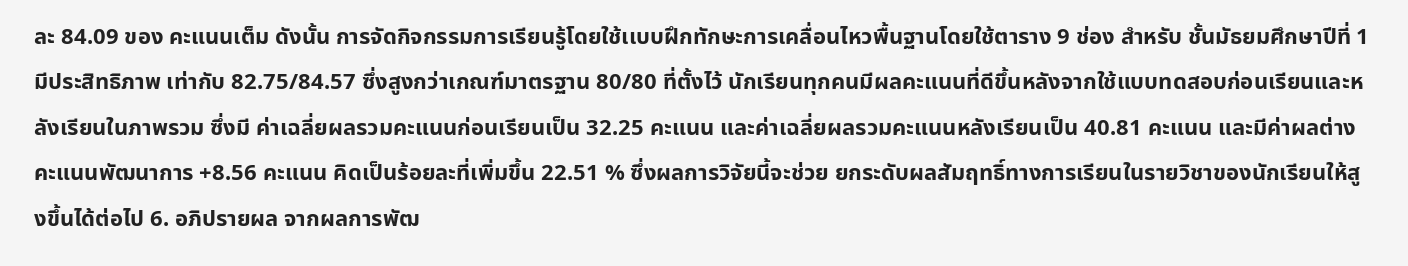ละ 84.09 ของ คะแนนเต็ม ดังนั้น การจัดกิจกรรมการเรียนรู้โดยใช้เเบบฝึกทักษะการเคลื่อนไหวพื้นฐานโดยใช้ตาราง 9 ช่อง สำหรับ ชั้นมัธยมศึกษาปีที่ 1 มีประสิทธิภาพ เท่ากับ 82.75/84.57 ซึ่งสูงกว่าเกณฑ์มาตรฐาน 80/80 ที่ตั้งไว้ นักเรียนทุกคนมีผลคะแนนที่ดีขึ้นหลังจากใช้แบบทดสอบก่อนเรียนและหลังเรียนในภาพรวม ซึ่งมี ค่าเฉลี่ยผลรวมคะแนนก่อนเรียนเป็น 32.25 คะแนน และค่าเฉลี่ยผลรวมคะแนนหลังเรียนเป็น 40.81 คะแนน และมีค่าผลต่างคะแนนพัฒนาการ +8.56 คะแนน คิดเป็นร้อยละที่เพิ่มขึ้น 22.51 % ซึ่งผลการวิจัยนี้จะช่วย ยกระดับผลสัมฤทธิ์ทางการเรียนในรายวิชาของนักเรียนให้สูงขึ้นได้ต่อไป 6. อภิปรายผล จากผลการพัฒ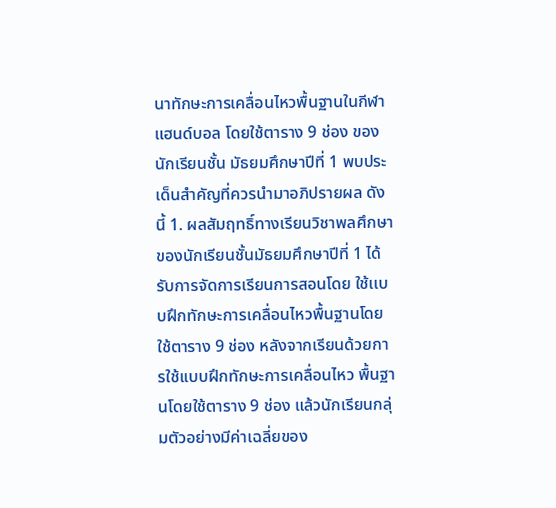นาทักษะการเคลื่อนไหวพื้นฐานในกีฬาแฮนด์บอล โดยใช้ตาราง 9 ช่อง ของนักเรียนชั้น มัธยมศึกษาปีที่ 1 พบประเด็นสำคัญที่ควรนำมาอภิปรายผล ดังนี้ 1. ผลสัมฤทธิ์ทางเรียนวิชาพลศึกษาของนักเรียนชั้นมัธยมศึกษาปีที่ 1 ได้รับการจัดการเรียนการสอนโดย ใช้เเบบฝึกทักษะการเคลื่อนไหวพื้นฐานโดยใช้ตาราง 9 ช่อง หลังจากเรียนด้วยการใช้เเบบฝึกทักษะการเคลื่อนไหว พื้นฐานโดยใช้ตาราง 9 ช่อง แล้วนักเรียนกลุ่มตัวอย่างมีค่าเฉลี่ยของ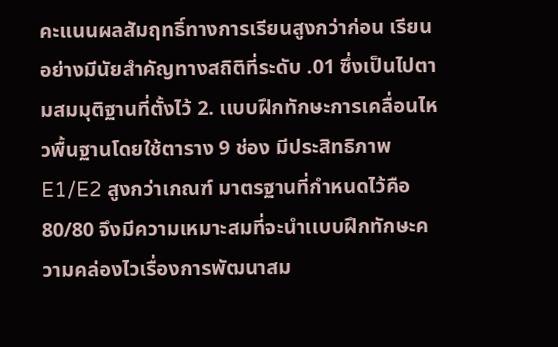คะแนนผลสัมฤทธิ์ทางการเรียนสูงกว่าก่อน เรียน อย่างมีนัยสำคัญทางสถิติที่ระดับ .01 ซึ่งเป็นไปตามสมมุติฐานที่ตั้งไว้ 2. เเบบฝึกทักษะการเคลื่อนไหวพื้นฐานโดยใช้ตาราง 9 ช่อง มีประสิทธิภาพ E1/E2 สูงกว่าเกณฑ์ มาตรฐานที่กำหนดไว้คือ 80/80 จึงมีความเหมาะสมที่จะนำเเบบฝึกทักษะความคล่องไวเรื่องการพัฒนาสม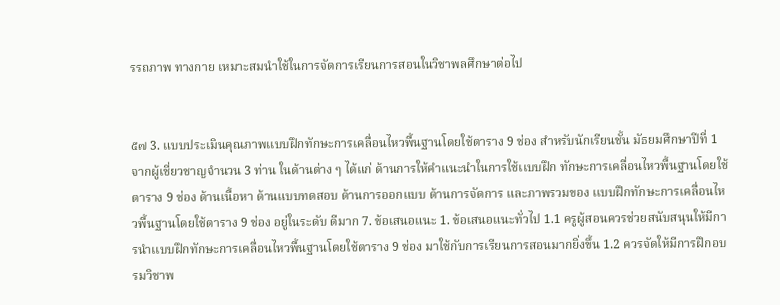รรถภาพ ทางกาย เหมาะสมนำใช้ในการจัดการเรียนการสอนในวิชาพลศึกษาต่อไป


๕๗ 3. แบบประเมินคุณภาพเเบบฝึกทักษะการเคลื่อนไหวพื้นฐานโดยใช้ตาราง 9 ช่อง สำหรับนักเรียนชั้น มัธยมศึกษาปีที่ 1 จากผู้เชี่ยวชาญจำนวน 3 ท่าน ในด้านต่าง ๆ ได้แก่ ด้านการให้คำแนะนำในการใช้เเบบฝึก ทักษะการเคลื่อนไหวพื้นฐานโดยใช้ตาราง 9 ช่อง ด้านเนื้อหา ด้านแบบทดสอบ ด้านการออกแบบ ด้านการจัดการ และภาพรวมของ เเบบฝึกทักษะการเคลื่อนไหวพื้นฐานโดยใช้ตาราง 9 ช่อง อยู่ในระดับ ดีมาก 7. ข้อเสนอแนะ 1. ข้อเสนอแนะทั่วไป 1.1 ครูผู้สอนควรช่วยสนับสนุนให้มีการนำเเบบฝึกทักษะการเคลื่อนไหวพื้นฐานโดยใช้ตาราง 9 ช่อง มาใช้กับการเรียนการสอนมากยิ่งขึ้น 1.2 ควรจัดให้มีการฝึกอบรมวิชาพ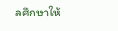ลศึกษาให้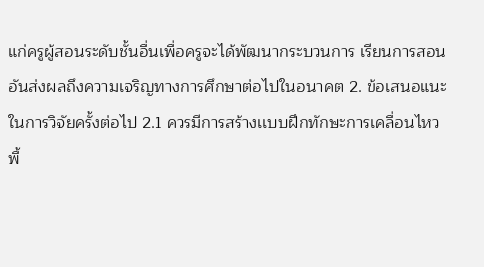แก่ครูผู้สอนระดับชั้นอื่นเพื่อครูจะได้พัฒนากระบวนการ เรียนการสอนอันส่งผลถึงความเจริญทางการศึกษาต่อไปในอนาคต 2. ข้อเสนอแนะในการวิจัยครั้งต่อไป 2.1 ควรมีการสร้างเเบบฝึกทักษะการเคลื่อนไหวพื้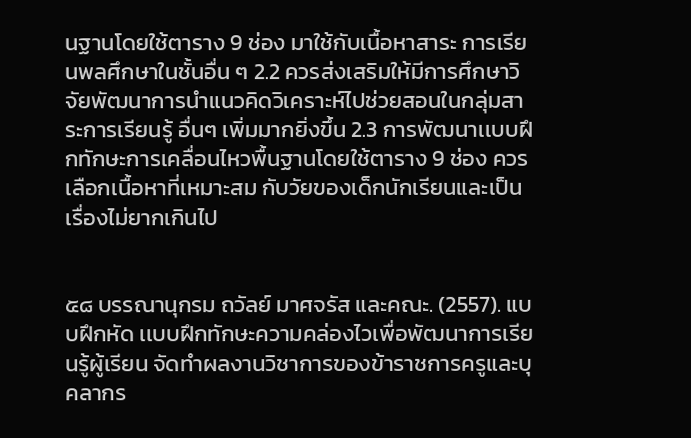นฐานโดยใช้ตาราง 9 ช่อง มาใช้กับเนื้อหาสาระ การเรียนพลศึกษาในชั้นอื่น ๆ 2.2 ควรส่งเสริมให้มีการศึกษาวิจัยพัฒนาการนำแนวคิดวิเคราะห์ไปช่วยสอนในกลุ่มสาระการเรียนรู้ อื่นๆ เพิ่มมากยิ่งขึ้น 2.3 การพัฒนาเเบบฝึกทักษะการเคลื่อนไหวพื้นฐานโดยใช้ตาราง 9 ช่อง ควรเลือกเนื้อหาที่เหมาะสม กับวัยของเด็กนักเรียนและเป็นเรื่องไม่ยากเกินไป


๕๘ บรรณานุกรม ถวัลย์ มาศจรัส และคณะ. (2557). แบบฝึกหัด เเบบฝึกทักษะความคล่องไวเพื่อพัฒนาการเรียนรู้ผู้เรียน จัดทำผลงานวิชาการของข้าราชการครูและบุคลากร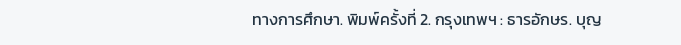ทางการศึกษา. พิมพ์ครั้งที่ 2. กรุงเทพฯ : ธารอักษร. บุญ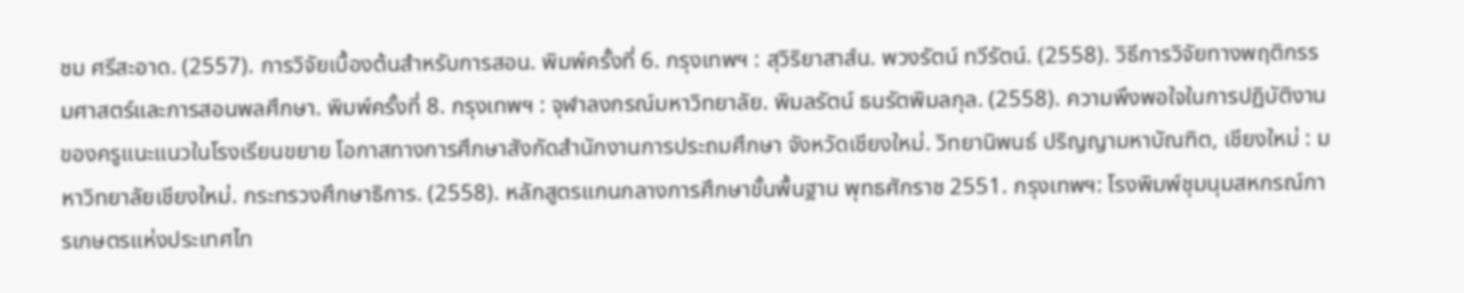ชม ศรีสะอาด. (2557). การวิจัยเบื้องต้นสำหรับการสอน. พิมพ์ครั้งที่ 6. กรุงเทพฯ : สุวิริยาสาส์น. พวงรัตน์ ทวีรัตน์. (2558). วิธีการวิจัยทางพฤติกรรมศาสตร์และการสอนพลศึกษา. พิมพ์ครั้งที่ 8. กรุงเทพฯ : จุฬาลงกรณ์มหาวิทยาลัย. พิมลรัตน์ ธนรัตพิมลกุล. (2558). ความพึงพอใจในการปฏิบัติงานของครูแนะแนวในโรงเรียนขยาย โอกาสทางการศึกษาสังกัดสำนักงานการประถมศึกษา จังหวัดเชียงใหม่. วิทยานิพนธ์ ปริญญามหาบัณฑิต, เชียงใหม่ : มหาวิทยาลัยเชียงใหม่. กระทรวงศึกษาธิการ. (2558). หลักสูตรแกนกลางการศึกษาขั้นพื้นฐาน พุทธศักราช 2551. กรุงเทพฯ: โรงพิมพ์ชุมนุมสหกรณ์การเกษตรแห่งประเทศไท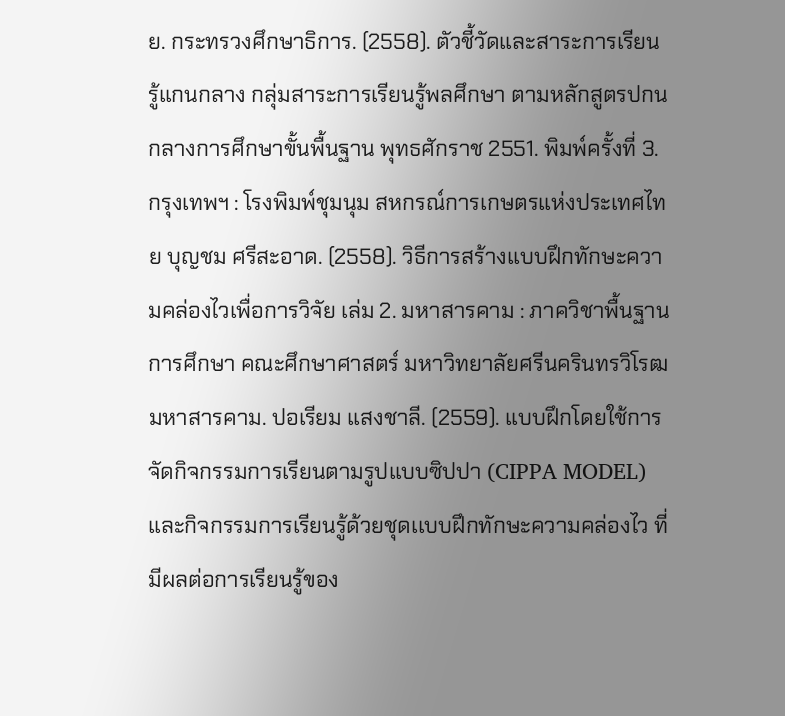ย. กระทรวงศึกษาธิการ. (2558). ตัวชี้วัดและสาระการเรียนรู้แกนกลาง กลุ่มสาระการเรียนรู้พลศึกษา ตามหลักสูตรปกนกลางการศึกษาขั้นพื้นฐาน พุทธศักราช 2551. พิมพ์ครั้งที่ 3. กรุงเทพฯ : โรงพิมพ์ชุมนุม สหกรณ์การเกษตรแห่งประเทศไทย บุญชม ศรีสะอาด. (2558). วิธีการสร้างเเบบฝึกทักษะความคล่องไวเพื่อการวิจัย เล่ม 2. มหาสารคาม : ภาควิชาพื้นฐานการศึกษา คณะศึกษาศาสตร์ มหาวิทยาลัยศรีนครินทรวิโรฒมหาสารคาม. ปอเรียม แสงชาลี. (2559). แบบฝึกโดยใช้การจัดกิจกรรมการเรียนตามรูปแบบซิปปา (CIPPA MODEL) และกิจกรรมการเรียนรู้ด้วยชุดเเบบฝึกทักษะความคล่องไว ที่มีผลต่อการเรียนรู้ของ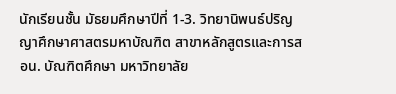นักเรียนชั้น มัธยมศึกษาปีที่ 1-3. วิทยานิพนธ์ปริญญาศึกษาศาสตรมหาบัณฑิต สาขาหลักสูตรและการสอน. บัณฑิตศึกษา มหาวิทยาลัย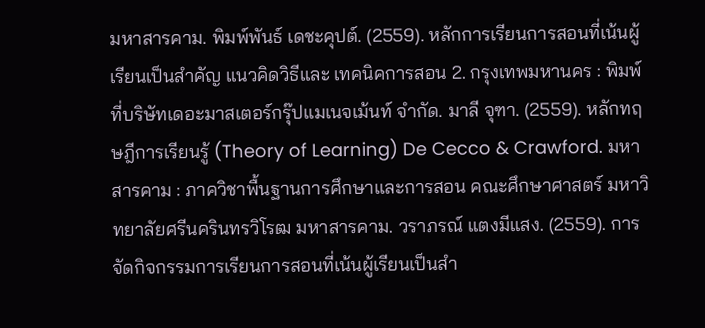มหาสารคาม. พิมพ์พันธ์ เดชะคุปต์. (2559). หลักการเรียนการสอนที่เน้นผู้เรียนเป็นสำคัญ แนวคิดวิธีและ เทคนิคการสอน 2. กรุงเทพมหานคร : พิมพ์ที่บริษัทเดอะมาสเตอร์กรุ๊ปแมเนจเม้นท์ จำกัด. มาลี จุฑา. (2559). หลักทฤษฎีการเรียนรู้ (Theory of Learning) De Cecco & Crawford. มหาสารคาม : ภาควิชาพื้นฐานการศึกษาและการสอน คณะศึกษาศาสตร์ มหาวิทยาลัยศรีนครินทรวิโรฒ มหาสารคาม. วราภรณ์ แตงมีแสง. (2559). การจัดกิจกรรมการเรียนการสอนที่เน้นผู้เรียนเป็นสำ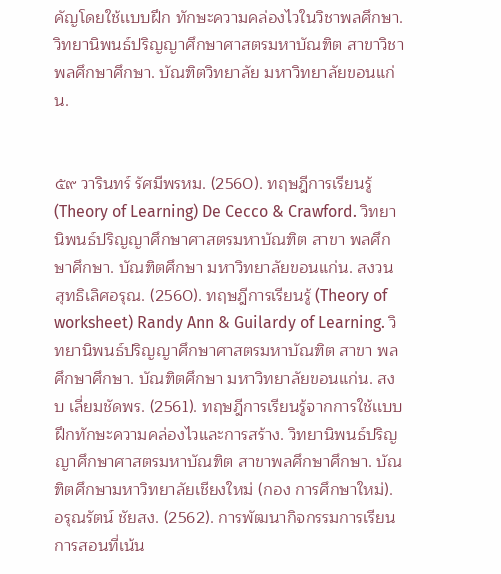คัญโดยใช้เเบบฝึก ทักษะความคล่องไวในวิชาพลศึกษา. วิทยานิพนธ์ปริญญาศึกษาศาสตรมหาบัณฑิต สาขาวิชา พลศึกษาศึกษา. บัณฑิตวิทยาลัย มหาวิทยาลัยขอนแก่น.


๕๙ วารินทร์ รัศมีพรหม. (2560). ทฤษฎีการเรียนรู้ (Theory of Learning) De Cecco & Crawford. วิทยานิพนธ์ปริญญาศึกษาศาสตรมหาบัณฑิต สาขา พลศึกษาศึกษา. บัณฑิตศึกษา มหาวิทยาลัยขอนแก่น. สงวน สุทธิเลิศอรุณ. (2560). ทฤษฎีการเรียนรู้ (Theory of worksheet) Randy Ann & Guilardy of Learning. วิทยานิพนธ์ปริญญาศึกษาศาสตรมหาบัณฑิต สาขา พลศึกษาศึกษา. บัณฑิตศึกษา มหาวิทยาลัยขอนแก่น. สงบ เลี่ยมชัดพร. (2561). ทฤษฎีการเรียนรู้จากการใช้เเบบฝึกทักษะความคล่องไวและการสร้าง. วิทยานิพนธ์ปริญญาศึกษาศาสตรมหาบัณฑิต สาขาพลศึกษาศึกษา. บัณฑิตศึกษามหาวิทยาลัยเชียงใหม่ (กอง การศึกษาใหม่). อรุณรัตน์ ชัยสง. (2562). การพัฒนากิจกรรมการเรียนการสอนที่เน้น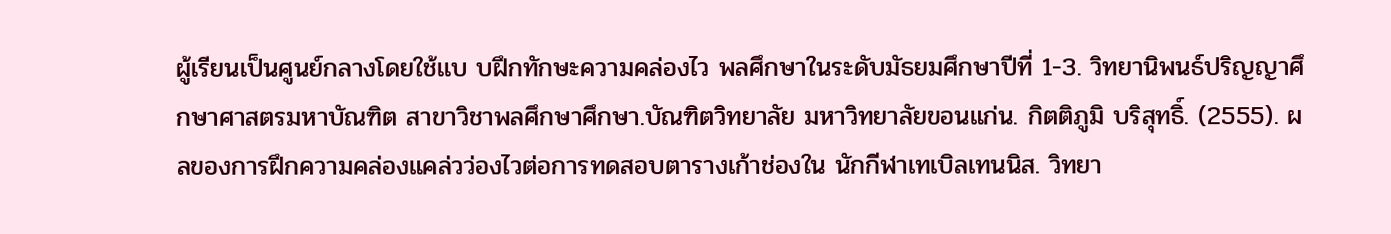ผู้เรียนเป็นศูนย์กลางโดยใช้เเบ บฝึกทักษะความคล่องไว พลศึกษาในระดับมัธยมศึกษาปีที่ 1-3. วิทยานิพนธ์ปริญญาศึกษาศาสตรมหาบัณฑิต สาขาวิชาพลศึกษาศึกษา.บัณฑิตวิทยาลัย มหาวิทยาลัยขอนแก่น. กิตติภูมิ บริสุทธิ์. (2555). ผลของการฝึกความคล่องแคล่วว่องไวต่อการทดสอบตารางเก้าช่องใน นักกีฬาเทเบิลเทนนิส. วิทยา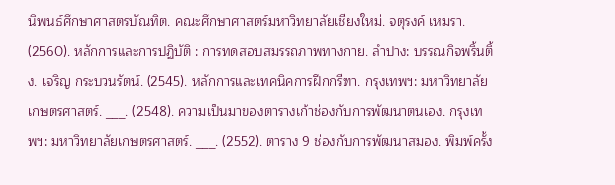นิพนธ์ศึกษาศาสตรบัณทิต. คณะศึกษาศาสตร์มหาวิทยาลัยเชียงใหม่. จตุรงค์ เหมรา. (2560). หลักการและการปฏิบัติ : การทดสอบสมรรถภาพทางกาย. ลำปาง: บรรณกิจพริ้นติ้ง. เจริญ กระบวนรัตน์. (2545). หลักการและเทคนิคการฝึกกรีฑา. กรุงเทพฯ: มหาวิทยาลัย เกษตรศาสตร์. ___. (2548). ความเป็นมาของตารางเก้าช่องกับการพัฒนาตนเอง. กรุงเทพฯ: มหาวิทยาลัยเกษตรศาสตร์. ___. (2552). ตาราง 9 ช่องกับการพัฒนาสมอง. พิมพ์ครั้ง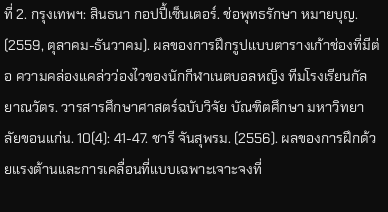ที่ 2. กรุงเทพฯ: สินธนา กอปปี้เซ็นเตอร์. ช่อพุทธรักษา หมายบุญ. (2559, ตุลาคม-ธันวาคม). ผลของการฝึกรูปแบบตารางเก้าช่องที่มีต่อ ความคล่องแคล่วว่องไวของนักกีฬาเนตบอลหญิง ทีมโรงเรียนกัลยาณวัตร. วารสารศึกษาศาสตร์ฉบับวิจัย บัณฑิตศึกษา มหาวิทยาลัยขอนแก่น. 10(4): 41-47. ชารี จันสุพรม. (2556). ผลของการฝึกด้วยแรงต้านและการเคลื่อนที่แบบเฉพาะเจาะจงที่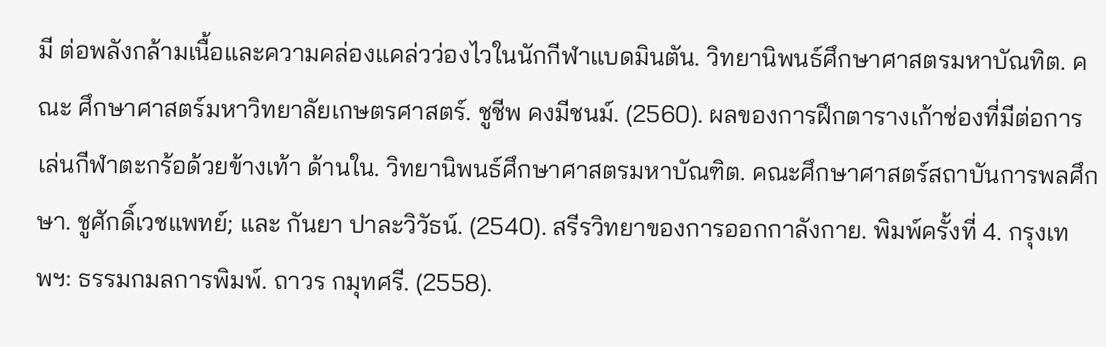มี ต่อพลังกล้ามเนื้อและความคล่องแคล่วว่องไวในนักกีฬาแบดมินตัน. วิทยานิพนธ์ศึกษาศาสตรมหาบัณทิต. คณะ ศึกษาศาสตร์มหาวิทยาลัยเกษตรศาสตร์. ชูชีพ คงมีชนม์. (2560). ผลของการฝึกตารางเก้าช่องที่มีต่อการเล่นกีฬาตะกร้อด้วยข้างเท้า ด้านใน. วิทยานิพนธ์ศึกษาศาสตรมหาบัณฑิต. คณะศึกษาศาสตร์สถาบันการพลศึกษา. ชูศักดิ์เวชแพทย์; และ กันยา ปาละวิวัธน์. (2540). สรีรวิทยาของการออกกาลังกาย. พิมพ์ครั้งที่ 4. กรุงเทพฯ: ธรรมกมลการพิมพ์. ถาวร กมุทศรี. (2558).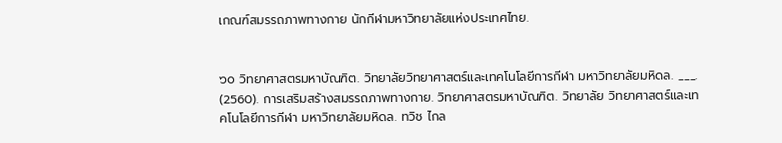เกณฑ์สมรรถภาพทางกาย นักกีฬามหาวิทยาลัยแห่งประเทศไทย.


๖๐ วิทยาศาสตรมหาบัณฑิต. วิทยาลัยวิทยาศาสตร์และเทคโนโลยีการกีฬา มหาวิทยาลัยมหิดล. ___. (2560). การเสริมสร้างสมรรถภาพทางกาย. วิทยาศาสตรมหาบัณฑิต. วิทยาลัย วิทยาศาสตร์และเทคโนโลยีการกีฬา มหาวิทยาลัยมหิดล. ทวิช ไกล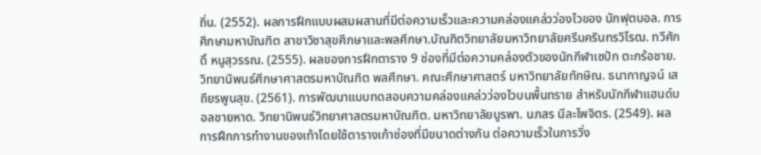ถิ่น. (2552). ผลการฝึกแบบผสมผสานที่มีต่อความเร็วและความคล่องแคล่วว่องไวของ นักฟุตบอล. การศึกษามหาบัณฑิต สาขาวิชาสุขศึกษาและพลศึกษา.บัณฑิตวิทยาลัยมหาวิทยาลัยศรีนครินทรวิโรฒ. ทวีศักดิ์ หนูสุวรรณ. (2555). ผลของการฝึกตาราง 9 ช่องที่มีต่อความคล่องตัวของนักกีฬาเซปัก ตะกร้อชาย. วิทยานิพนธ์ศึกษาศาสตรมหาบัณฑิต พลศึกษา. คณะศึกษาศาสตร์ มหาวิทยาลัยทักษิณ. ธนากาญจน์ เสถียรพูนสุข. (2561). การพัฒนาแบบทดสอบความคล่องแคล่วว่องไวบนพื้นทราย สำหรับนักกีฬาแฮนด์บอลชายหาด. วิทยานิพนธ์วิทยาศาสตรมหาบัณฑิต. มหาวิทยาลัยบูรพา. นภสร นีละไพจิตร. (2549). ผลการฝึกการทำงานของเท้าโดยใช้ตารางเก้าช่องที่มีขนาดต่างกัน ต่อความเร็วในการวิ่ง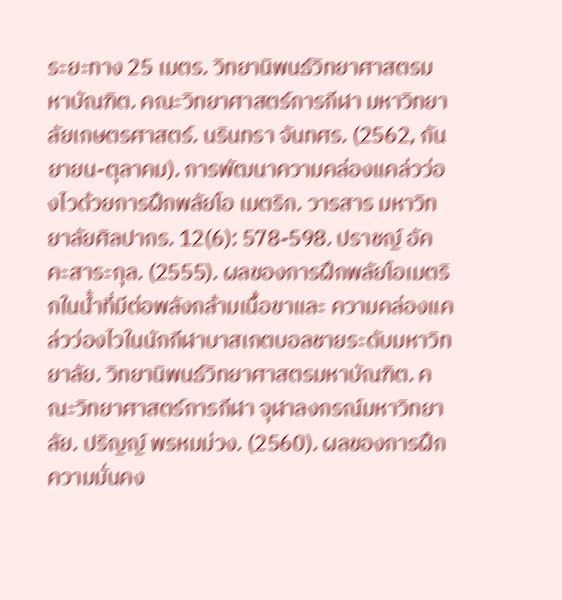ระยะทาง 25 เมตร. วิทยานิพนธ์วิทยาศาสตรมหาบัณฑิต. คณะวิทยาศาสตร์การกีฬา มหาวิทยาลัยเกษตรศาสตร์. นรินทรา จันทศร. (2562, กันยายน-ตุลาคม). การพัฒนาความคล่องแคล่วว่องไวด้วยการฝึกพลัยโอ เมตริก. วารสาร มหาวิทยาลัยศิลปากร. 12(6): 578-598. ปราชญ์ อัคคะสาระกุล. (2555). ผลของการฝึกพลัยโอเมตริกในน้ำที่มีต่อพลังกล้ามเนื้อขาและ ความคล่องแคล่วว่องไวในนักกีฬาบาสเกตบอลชายระดับมหาวิทยาลัย. วิทยานิพนธ์วิทยาศาสตรมหาบัณฑิต. คณะวิทยาศาสตร์การกีฬา จุฬาลงกรณ์มหาวิทยาลัย. ปริญญ์ พรหมม่วง. (2560). ผลของการฝึกความมั่นคง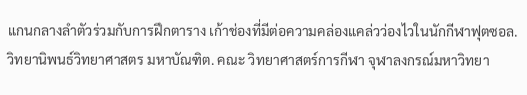แกนกลางลำตัวร่วมกับการฝึกตาราง เก้าช่องที่มีต่อความคล่องแคล่วว่องไวในนักกีฬาฟุตซอล. วิทยานิพนธ์วิทยาศาสตร มหาบัณฑิต. คณะ วิทยาศาสตร์การกีฬา จุฬาลงกรณ์มหาวิทยา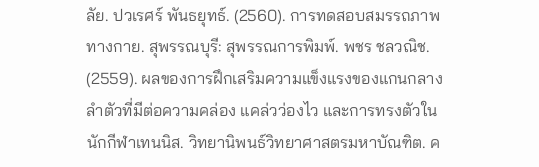ลัย. ปวเรศร์ พันธยุทธ์. (2560). การทดสอบสมรรถภาพทางกาย. สุพรรณบุรี: สุพรรณการพิมพ์. พชร ชลวณิช. (2559). ผลของการฝึกเสริมความแข็งแรงของแกนกลางลำตัวที่มีต่อความคล่อง แคล่วว่องไว และการทรงตัวในนักกีฬาเทนนิส. วิทยานิพนธ์วิทยาศาสตรมหาบัณฑิต. ค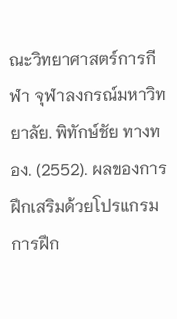ณะวิทยาศาสตร์การกีฬา จุฬาลงกรณ์มหาวิทยาลัย. พิทักษ์ชัย ทางทอง. (2552). ผลของการฝึกเสริมด้วยโปรแกรมการฝึก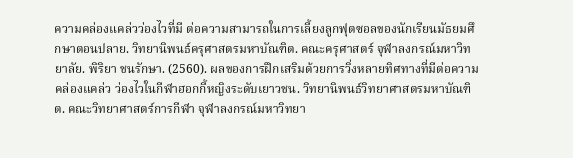ความคล่องแคล่วว่องไวที่มี ต่อความสามารถในการเลี้ยงลูกฟุตซอลของนักเรียนมัธยมศึกษาตอนปลาย. วิทยานิพนธ์ครุศาสตรมหาบัณฑิต. คณะครุศาสตร์ จุฬาลงกรณ์มหาวิทยาลัย. พิริยา ชนรักษา. (2560). ผลของการฝึกเสริมด้วยการวิ่งหลายทิศทางที่มีต่อความคล่องแคล่ว ว่องไวในกีฬาฮอกกี้หญิงระดับเยาวชน. วิทยานิพนธ์วิทยาศาสตรมหาบัณฑิต. คณะวิทยาศาสตร์การกีฬา จุฬาลงกรณ์มหาวิทยา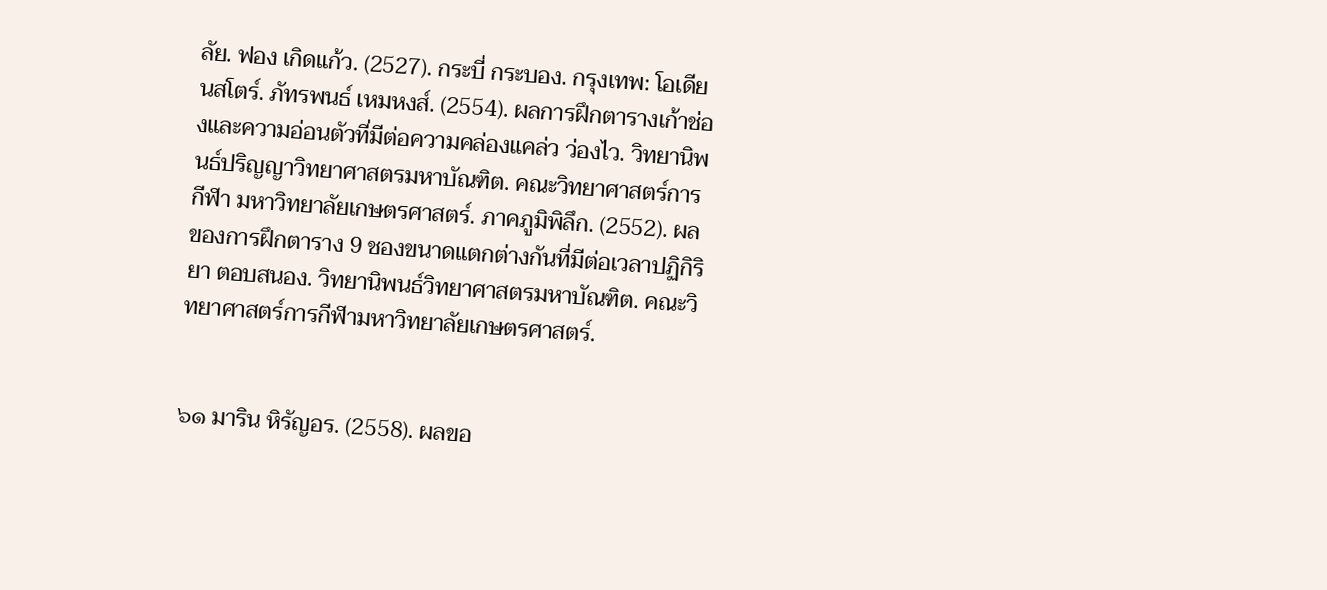ลัย. ฟอง เกิดแก้ว. (2527). กระบี่ กระบอง. กรุงเทพ: โอเดียนสโตร์. ภัทรพนธ์ เหมหงส์. (2554). ผลการฝึกตารางเก้าช่องและความอ่อนตัวที่มีต่อความคล่องแคล่ว ว่องไว. วิทยานิพนธ์ปริญญาวิทยาศาสตรมหาบัณฑิต. คณะวิทยาศาสตร์การกีฬา มหาวิทยาลัยเกษตรศาสตร์. ภาคภูมิพิลึก. (2552). ผลของการฝึกตาราง 9 ชองขนาดแตกต่างกันที่มีต่อเวลาปฏิกิริยา ตอบสนอง. วิทยานิพนธ์วิทยาศาสตรมหาบัณฑิต. คณะวิทยาศาสตร์การกีฬามหาวิทยาลัยเกษตรศาสตร์.


๖๑ มาริน หิรัญอร. (2558). ผลขอ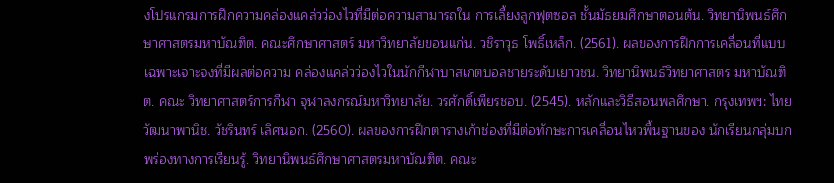งโปรแกรมการฝึกความคล่องแคล่วว่องไวที่มีต่อความสามารถใน การเลี้ยงลูกฟุตซอล ชั้นมัธยมศึกษาตอนต้น. วิทยานิพนธ์ศึกษาศาสตรมหาบัณฑิต. คณะศึกษาศาสตร์ มหาวิทยาลัยขอนแก่น. วชิราวุธ โพธิ์เหล็ก. (2561). ผลของการฝึกการเคลื่อนที่แบบเฉพาะเจาะจงที่มีผลต่อความ คล่องแคล่วว่องไวในนักกีฬาบาสเกตบอลชายระดับเยาวชน. วิทยานิพนธ์วิทยาศาสตร มหาบัณฑิต. คณะ วิทยาศาสตร์การกีฬา จุฬาลงกรณ์มหาวิทยาลัย. วรศักดิ์เพียรชอบ. (2545). หลักและวิธีสอนพลศึกษา. กรุงเทพฯ: ไทยวัฒนาพานิช. วัชรินทร์ เลิศนอก. (2560). ผลของการฝึกตารางเก้าช่องที่มีต่อทักษะการเคลื่อนไหวพื้นฐานของ นักเรียนกลุ่มบกพร่องทางการเรียนรู้. วิทยานิพนธ์ศึกษาศาสตรมหาบัณฑิต. คณะ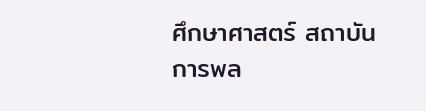ศึกษาศาสตร์ สถาบันการพล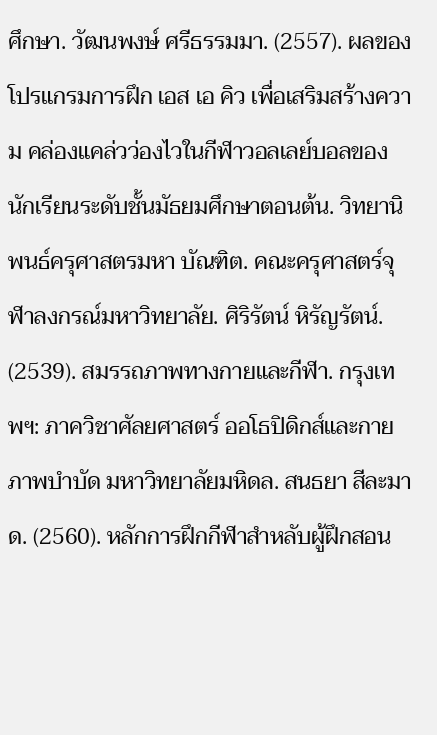ศึกษา. วัฒนพงษ์ ศรีธรรมมา. (2557). ผลของโปรแกรมการฝึก เอส เอ คิว เพื่อเสริมสร้างความ คล่องแคล่วว่องไวในกีฬาวอลเลย์บอลของนักเรียนระดับชั้นมัธยมศึกษาตอนต้น. วิทยานิพนธ์ครุศาสตรมหา บัณฑิต. คณะครุศาสตร์จุฬาลงกรณ์มหาวิทยาลัย. ศิริรัตน์ หิรัญรัตน์. (2539). สมรรถภาพทางกายและกีฬา. กรุงเทพฯ: ภาควิชาศัลยศาสตร์ ออโธปิดิกส์และกายภาพบำบัด มหาวิทยาลัยมหิดล. สนธยา สีละมาด. (2560). หลักการฝึกกีฬาสำหลับผู้ฝึกสอน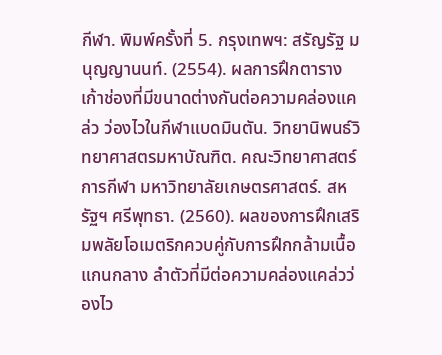กีฬา. พิมพ์ครั้งที่ 5. กรุงเทพฯ: สรัญรัฐ มนุญญานนท์. (2554). ผลการฝึกตารางเก้าช่องที่มีขนาดต่างกันต่อความคล่องแคล่ว ว่องไวในกีฬาแบดมินตัน. วิทยานิพนธ์วิทยาศาสตรมหาบัณฑิต. คณะวิทยาศาสตร์การกีฬา มหาวิทยาลัยเกษตรศาสตร์. สหรัฐฯ ศรีพุทธา. (2560). ผลของการฝึกเสริมพลัยโอเมตริกควบคู่กับการฝึกกล้ามเนื้อแกนกลาง ลำตัวที่มีต่อความคล่องแคล่วว่องไว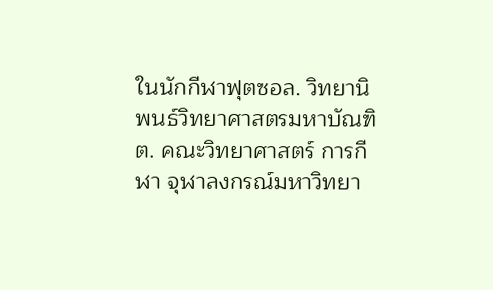ในนักกีฬาฟุตซอล. วิทยานิพนธ์วิทยาศาสตรมหาบัณฑิต. คณะวิทยาศาสตร์ การกีฬา จุฬาลงกรณ์มหาวิทยา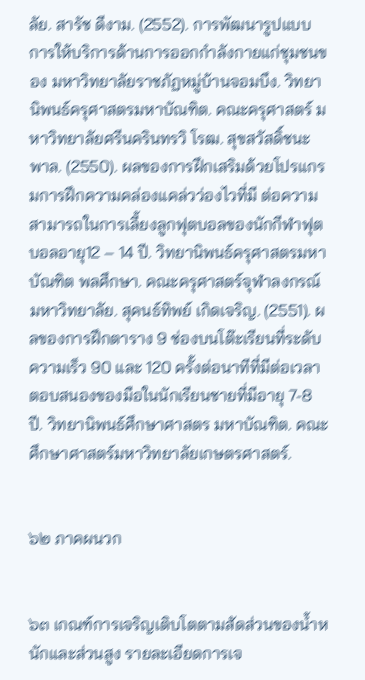ลัย. สารัช ดีงาม. (2552). การพัฒนารูปแบบการให้บริการด้านการออกกำลังกายแก่ชุมชนของ มหาวิทยาลัยราชภัฏหมู่บ้านจอมบึง. วิทยานิพนธ์ครุศาสตรมหาบัณฑิต. คณะครุศาสตร์ มหาวิทยาลัยศรีนครินทรวิ โรฒ. สุขสวัสดิ์ชนะพาล. (2550). ผลของการฝึกเสริมด้วยโปรแกรมการฝึกความคล่องแคล่วว่องไวที่มี ต่อความสามารถในการเลี้ยงลูกฟุตบอลของนักกีฬาฟุตบอลอายุ12 – 14 ปี. วิทยานิพนธ์ครุศาสตรมหาบัณฑิต พลศึกษา. คณะครุศาสตร์จุฬาลงกรณ์มหาวิทยาลัย. สุคนธ์ทิพย์ เกิดเจริญ. (2551). ผลของการฝึกตาราง 9 ช่องบนโต๊ะเรียนที่ระดับความเร็ว 90 และ 120 ครั้งต่อนาทีที่มีต่อเวลาตอบสนองของมือในนักเรียนชายที่มีอายุ 7-8 ปี. วิทยานิพนธ์ศึกษาศาสตร มหาบัณฑิต. คณะศึกษาศาสตร์มหาวิทยาลัยเกษตรศาสตร์.


๖๒ ภาคผนวก


๖๓ เกณฑ์การเจริญเติบโตตามสัดส่วนของน้ำหนักและส่วนสูง รายละเอียดการเจ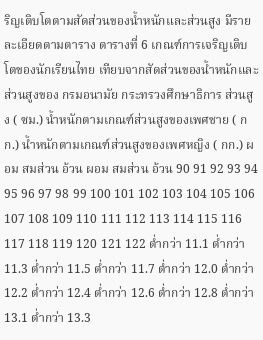ริญเติบโตตามสัดส่วนของน้ำหนักและส่วนสูง มีรายละเอียดตามตาราง ตารางที่ 6 เกณฑ์การเจริญเติบโตของนักเรียนไทย เทียบจากสัดส่วนของน้ำหนักและส่วนสูงของ กรมอนามัย กระทรวงศึกษาธิการ ส่วนสูง ( ซม.) น้ำหนักตามเกณฑ์ส่วนสูงของเพศชาย ( กก.) น้ำหนักตามเกณฑ์ส่วนสูงของเพศหญิง ( กก.) ผอม สมส่วน อ้วน ผอม สมส่วน อ้วน 90 91 92 93 94 95 96 97 98 99 100 101 102 103 104 105 106 107 108 109 110 111 112 113 114 115 116 117 118 119 120 121 122 ต่ำกว่า 11.1 ต่ำกว่า 11.3 ต่ำกว่า 11.5 ต่ำกว่า 11.7 ต่ำกว่า 12.0 ต่ำกว่า 12.2 ต่ำกว่า 12.4 ต่ำกว่า 12.6 ต่ำกว่า 12.8 ต่ำกว่า 13.1 ต่ำกว่า 13.3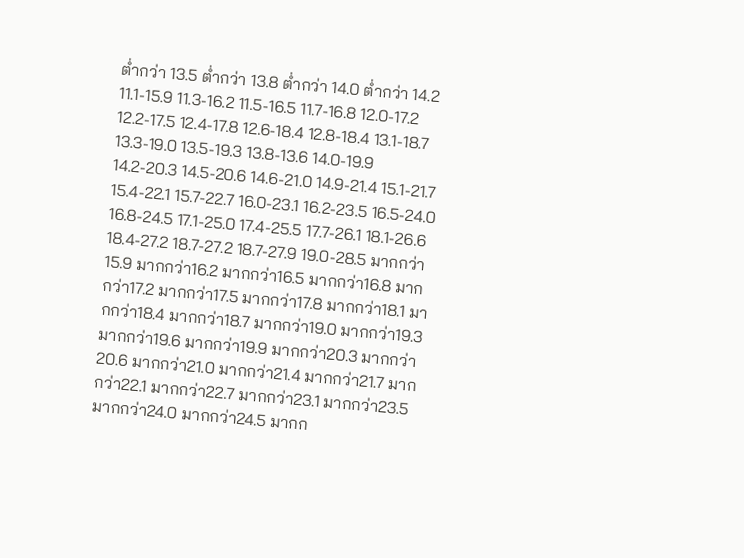ต่ำกว่า 13.5 ต่ำกว่า 13.8 ต่ำกว่า 14.0 ต่ำกว่า 14.2 11.1-15.9 11.3-16.2 11.5-16.5 11.7-16.8 12.0-17.2 12.2-17.5 12.4-17.8 12.6-18.4 12.8-18.4 13.1-18.7 13.3-19.0 13.5-19.3 13.8-13.6 14.0-19.9 14.2-20.3 14.5-20.6 14.6-21.0 14.9-21.4 15.1-21.7 15.4-22.1 15.7-22.7 16.0-23.1 16.2-23.5 16.5-24.0 16.8-24.5 17.1-25.0 17.4-25.5 17.7-26.1 18.1-26.6 18.4-27.2 18.7-27.2 18.7-27.9 19.0-28.5 มากกว่า15.9 มากกว่า16.2 มากกว่า16.5 มากกว่า16.8 มากกว่า17.2 มากกว่า17.5 มากกว่า17.8 มากกว่า18.1 มากกว่า18.4 มากกว่า18.7 มากกว่า19.0 มากกว่า19.3 มากกว่า19.6 มากกว่า19.9 มากกว่า20.3 มากกว่า20.6 มากกว่า21.0 มากกว่า21.4 มากกว่า21.7 มากกว่า22.1 มากกว่า22.7 มากกว่า23.1 มากกว่า23.5 มากกว่า24.0 มากกว่า24.5 มากก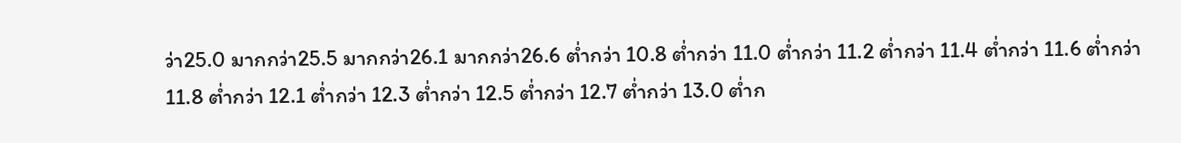ว่า25.0 มากกว่า25.5 มากกว่า26.1 มากกว่า26.6 ต่ำกว่า 10.8 ต่ำกว่า 11.0 ต่ำกว่า 11.2 ต่ำกว่า 11.4 ต่ำกว่า 11.6 ต่ำกว่า 11.8 ต่ำกว่า 12.1 ต่ำกว่า 12.3 ต่ำกว่า 12.5 ต่ำกว่า 12.7 ต่ำกว่า 13.0 ต่ำก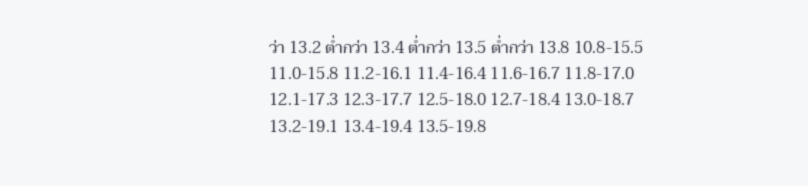ว่า 13.2 ต่ำกว่า 13.4 ต่ำกว่า 13.5 ต่ำกว่า 13.8 10.8-15.5 11.0-15.8 11.2-16.1 11.4-16.4 11.6-16.7 11.8-17.0 12.1-17.3 12.3-17.7 12.5-18.0 12.7-18.4 13.0-18.7 13.2-19.1 13.4-19.4 13.5-19.8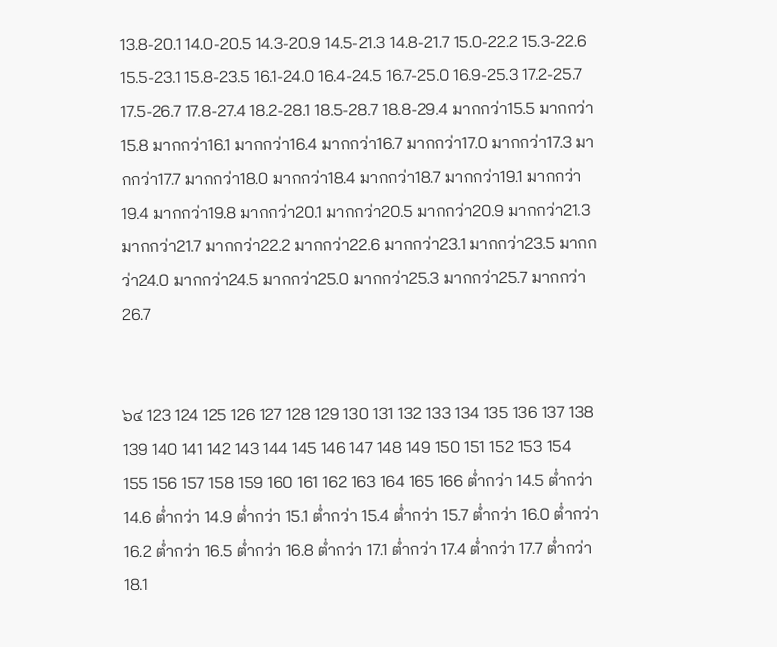13.8-20.1 14.0-20.5 14.3-20.9 14.5-21.3 14.8-21.7 15.0-22.2 15.3-22.6 15.5-23.1 15.8-23.5 16.1-24.0 16.4-24.5 16.7-25.0 16.9-25.3 17.2-25.7 17.5-26.7 17.8-27.4 18.2-28.1 18.5-28.7 18.8-29.4 มากกว่า15.5 มากกว่า15.8 มากกว่า16.1 มากกว่า16.4 มากกว่า16.7 มากกว่า17.0 มากกว่า17.3 มากกว่า17.7 มากกว่า18.0 มากกว่า18.4 มากกว่า18.7 มากกว่า19.1 มากกว่า19.4 มากกว่า19.8 มากกว่า20.1 มากกว่า20.5 มากกว่า20.9 มากกว่า21.3 มากกว่า21.7 มากกว่า22.2 มากกว่า22.6 มากกว่า23.1 มากกว่า23.5 มากกว่า24.0 มากกว่า24.5 มากกว่า25.0 มากกว่า25.3 มากกว่า25.7 มากกว่า26.7


๖๔ 123 124 125 126 127 128 129 130 131 132 133 134 135 136 137 138 139 140 141 142 143 144 145 146 147 148 149 150 151 152 153 154 155 156 157 158 159 160 161 162 163 164 165 166 ต่ำกว่า 14.5 ต่ำกว่า 14.6 ต่ำกว่า 14.9 ต่ำกว่า 15.1 ต่ำกว่า 15.4 ต่ำกว่า 15.7 ต่ำกว่า 16.0 ต่ำกว่า 16.2 ต่ำกว่า 16.5 ต่ำกว่า 16.8 ต่ำกว่า 17.1 ต่ำกว่า 17.4 ต่ำกว่า 17.7 ต่ำกว่า 18.1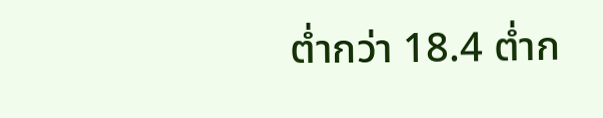ต่ำกว่า 18.4 ต่ำก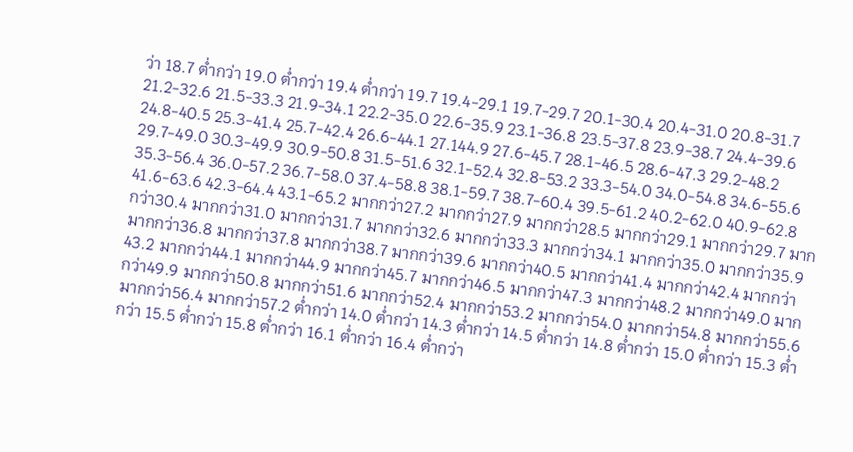ว่า 18.7 ต่ำกว่า 19.0 ต่ำกว่า 19.4 ต่ำกว่า 19.7 19.4-29.1 19.7-29.7 20.1-30.4 20.4-31.0 20.8-31.7 21.2-32.6 21.5-33.3 21.9-34.1 22.2-35.0 22.6-35.9 23.1-36.8 23.5-37.8 23.9-38.7 24.4-39.6 24.8-40.5 25.3-41.4 25.7-42.4 26.6-44.1 27.144.9 27.6-45.7 28.1-46.5 28.6-47.3 29.2-48.2 29.7-49.0 30.3-49.9 30.9-50.8 31.5-51.6 32.1-52.4 32.8-53.2 33.3-54.0 34.0-54.8 34.6-55.6 35.3-56.4 36.0-57.2 36.7-58.0 37.4-58.8 38.1-59.7 38.7-60.4 39.5-61.2 40.2-62.0 40.9-62.8 41.6-63.6 42.3-64.4 43.1-65.2 มากกว่า27.2 มากกว่า27.9 มากกว่า28.5 มากกว่า29.1 มากกว่า29.7 มากกว่า30.4 มากกว่า31.0 มากกว่า31.7 มากกว่า32.6 มากกว่า33.3 มากกว่า34.1 มากกว่า35.0 มากกว่า35.9 มากกว่า36.8 มากกว่า37.8 มากกว่า38.7 มากกว่า39.6 มากกว่า40.5 มากกว่า41.4 มากกว่า42.4 มากกว่า43.2 มากกว่า44.1 มากกว่า44.9 มากกว่า45.7 มากกว่า46.5 มากกว่า47.3 มากกว่า48.2 มากกว่า49.0 มากกว่า49.9 มากกว่า50.8 มากกว่า51.6 มากกว่า52.4 มากกว่า53.2 มากกว่า54.0 มากกว่า54.8 มากกว่า55.6 มากกว่า56.4 มากกว่า57.2 ต่ำกว่า 14.0 ต่ำกว่า 14.3 ต่ำกว่า 14.5 ต่ำกว่า 14.8 ต่ำกว่า 15.0 ต่ำกว่า 15.3 ต่ำกว่า 15.5 ต่ำกว่า 15.8 ต่ำกว่า 16.1 ต่ำกว่า 16.4 ต่ำกว่า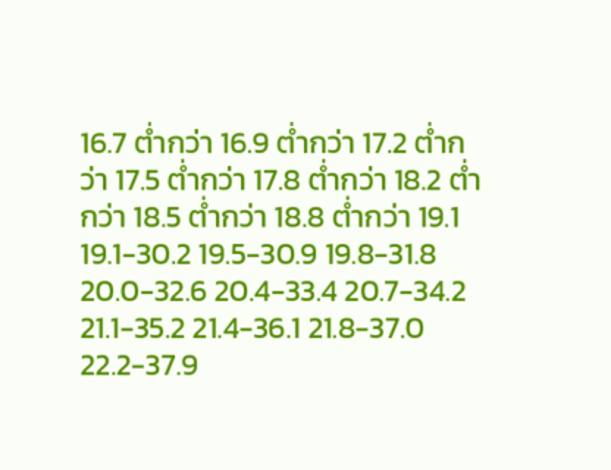16.7 ต่ำกว่า 16.9 ต่ำกว่า 17.2 ต่ำกว่า 17.5 ต่ำกว่า 17.8 ต่ำกว่า 18.2 ต่ำกว่า 18.5 ต่ำกว่า 18.8 ต่ำกว่า 19.1 19.1-30.2 19.5-30.9 19.8-31.8 20.0-32.6 20.4-33.4 20.7-34.2 21.1-35.2 21.4-36.1 21.8-37.0 22.2-37.9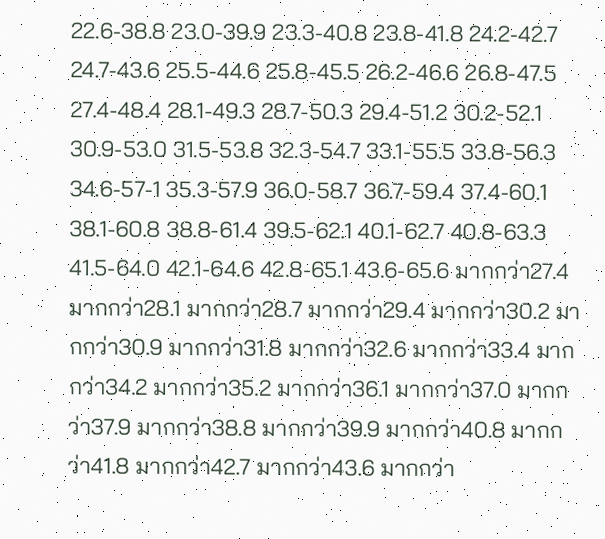22.6-38.8 23.0-39.9 23.3-40.8 23.8-41.8 24.2-42.7 24.7-43.6 25.5-44.6 25.8-45.5 26.2-46.6 26.8-47.5 27.4-48.4 28.1-49.3 28.7-50.3 29.4-51.2 30.2-52.1 30.9-53.0 31.5-53.8 32.3-54.7 33.1-55.5 33.8-56.3 34.6-57-1 35.3-57.9 36.0-58.7 36.7-59.4 37.4-60.1 38.1-60.8 38.8-61.4 39.5-62.1 40.1-62.7 40.8-63.3 41.5-64.0 42.1-64.6 42.8-65.1 43.6-65.6 มากกว่า27.4 มากกว่า28.1 มากกว่า28.7 มากกว่า29.4 มากกว่า30.2 มากกว่า30.9 มากกว่า31.8 มากกว่า32.6 มากกว่า33.4 มากกว่า34.2 มากกว่า35.2 มากกว่า36.1 มากกว่า37.0 มากกว่า37.9 มากกว่า38.8 มากกว่า39.9 มากกว่า40.8 มากกว่า41.8 มากกว่า42.7 มากกว่า43.6 มากกว่า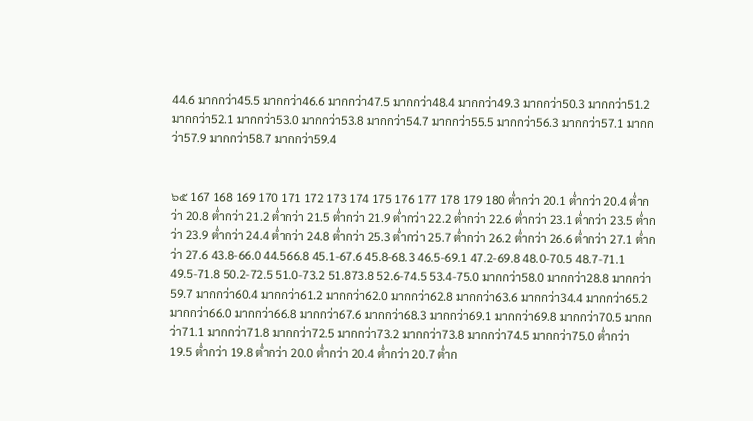44.6 มากกว่า45.5 มากกว่า46.6 มากกว่า47.5 มากกว่า48.4 มากกว่า49.3 มากกว่า50.3 มากกว่า51.2 มากกว่า52.1 มากกว่า53.0 มากกว่า53.8 มากกว่า54.7 มากกว่า55.5 มากกว่า56.3 มากกว่า57.1 มากกว่า57.9 มากกว่า58.7 มากกว่า59.4


๖๕ 167 168 169 170 171 172 173 174 175 176 177 178 179 180 ต่ำกว่า 20.1 ต่ำกว่า 20.4 ต่ำกว่า 20.8 ต่ำกว่า 21.2 ต่ำกว่า 21.5 ต่ำกว่า 21.9 ต่ำกว่า 22.2 ต่ำกว่า 22.6 ต่ำกว่า 23.1 ต่ำกว่า 23.5 ต่ำกว่า 23.9 ต่ำกว่า 24.4 ต่ำกว่า 24.8 ต่ำกว่า 25.3 ต่ำกว่า 25.7 ต่ำกว่า 26.2 ต่ำกว่า 26.6 ต่ำกว่า 27.1 ต่ำกว่า 27.6 43.8-66.0 44.566.8 45.1-67.6 45.8-68.3 46.5-69.1 47.2-69.8 48.0-70.5 48.7-71.1 49.5-71.8 50.2-72.5 51.0-73.2 51.873.8 52.6-74.5 53.4-75.0 มากกว่า58.0 มากกว่า28.8 มากกว่า59.7 มากกว่า60.4 มากกว่า61.2 มากกว่า62.0 มากกว่า62.8 มากกว่า63.6 มากกว่า34.4 มากกว่า65.2 มากกว่า66.0 มากกว่า66.8 มากกว่า67.6 มากกว่า68.3 มากกว่า69.1 มากกว่า69.8 มากกว่า70.5 มากกว่า71.1 มากกว่า71.8 มากกว่า72.5 มากกว่า73.2 มากกว่า73.8 มากกว่า74.5 มากกว่า75.0 ต่ำกว่า 19.5 ต่ำกว่า 19.8 ต่ำกว่า 20.0 ต่ำกว่า 20.4 ต่ำกว่า 20.7 ต่ำก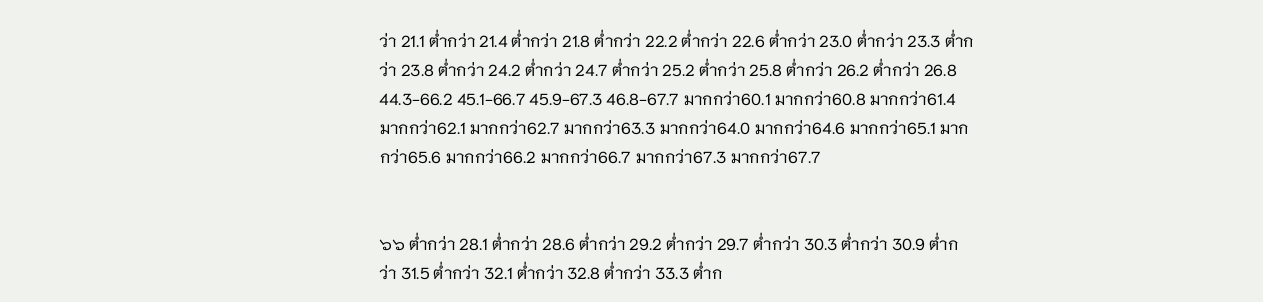ว่า 21.1 ต่ำกว่า 21.4 ต่ำกว่า 21.8 ต่ำกว่า 22.2 ต่ำกว่า 22.6 ต่ำกว่า 23.0 ต่ำกว่า 23.3 ต่ำกว่า 23.8 ต่ำกว่า 24.2 ต่ำกว่า 24.7 ต่ำกว่า 25.2 ต่ำกว่า 25.8 ต่ำกว่า 26.2 ต่ำกว่า 26.8 44.3-66.2 45.1-66.7 45.9-67.3 46.8-67.7 มากกว่า60.1 มากกว่า60.8 มากกว่า61.4 มากกว่า62.1 มากกว่า62.7 มากกว่า63.3 มากกว่า64.0 มากกว่า64.6 มากกว่า65.1 มากกว่า65.6 มากกว่า66.2 มากกว่า66.7 มากกว่า67.3 มากกว่า67.7


๖๖ ต่ำกว่า 28.1 ต่ำกว่า 28.6 ต่ำกว่า 29.2 ต่ำกว่า 29.7 ต่ำกว่า 30.3 ต่ำกว่า 30.9 ต่ำกว่า 31.5 ต่ำกว่า 32.1 ต่ำกว่า 32.8 ต่ำกว่า 33.3 ต่ำก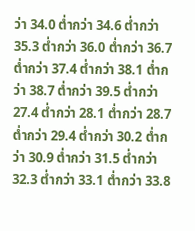ว่า 34.0 ต่ำกว่า 34.6 ต่ำกว่า 35.3 ต่ำกว่า 36.0 ต่ำกว่า 36.7 ต่ำกว่า 37.4 ต่ำกว่า 38.1 ต่ำกว่า 38.7 ต่ำกว่า 39.5 ต่ำกว่า 27.4 ต่ำกว่า 28.1 ต่ำกว่า 28.7 ต่ำกว่า 29.4 ต่ำกว่า 30.2 ต่ำกว่า 30.9 ต่ำกว่า 31.5 ต่ำกว่า 32.3 ต่ำกว่า 33.1 ต่ำกว่า 33.8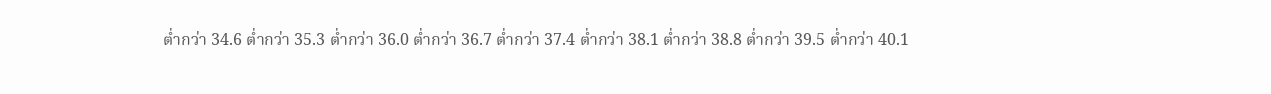ต่ำกว่า 34.6 ต่ำกว่า 35.3 ต่ำกว่า 36.0 ต่ำกว่า 36.7 ต่ำกว่า 37.4 ต่ำกว่า 38.1 ต่ำกว่า 38.8 ต่ำกว่า 39.5 ต่ำกว่า 40.1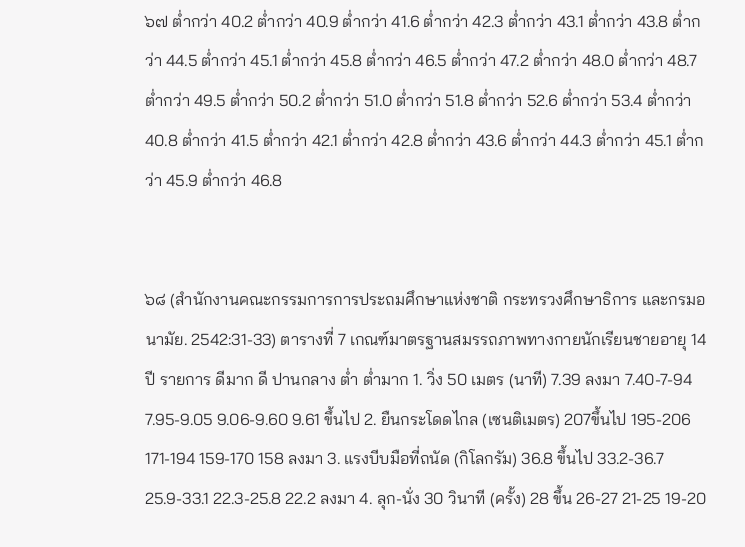๖๗ ต่ำกว่า 40.2 ต่ำกว่า 40.9 ต่ำกว่า 41.6 ต่ำกว่า 42.3 ต่ำกว่า 43.1 ต่ำกว่า 43.8 ต่ำกว่า 44.5 ต่ำกว่า 45.1 ต่ำกว่า 45.8 ต่ำกว่า 46.5 ต่ำกว่า 47.2 ต่ำกว่า 48.0 ต่ำกว่า 48.7 ต่ำกว่า 49.5 ต่ำกว่า 50.2 ต่ำกว่า 51.0 ต่ำกว่า 51.8 ต่ำกว่า 52.6 ต่ำกว่า 53.4 ต่ำกว่า 40.8 ต่ำกว่า 41.5 ต่ำกว่า 42.1 ต่ำกว่า 42.8 ต่ำกว่า 43.6 ต่ำกว่า 44.3 ต่ำกว่า 45.1 ต่ำกว่า 45.9 ต่ำกว่า 46.8


๖๘ (สำนักงานคณะกรรมการการประถมศึกษาแห่งชาติ กระทรวงศึกษาธิการ และกรมอนามัย. 2542:31-33) ตารางที่ 7 เกณฑ์มาตรฐานสมรรถภาพทางกายนักเรียนชายอายุ 14 ปี รายการ ดีมาก ดี ปานกลาง ต่ำ ต่ำมาก 1. วิ่ง 50 เมตร (นาที) 7.39 ลงมา 7.40-7-94 7.95-9.05 9.06-9.60 9.61 ขึ้นไป 2. ยืนกระโดดไกล (เซนติเมตร) 207ขึ้นไป 195-206 171-194 159-170 158 ลงมา 3. แรงบีบมือที่ถนัด (กิโลกรัม) 36.8 ขึ้นไป 33.2-36.7 25.9-33.1 22.3-25.8 22.2 ลงมา 4. ลุก-นั่ง 30 วินาที (ครั้ง) 28 ขึ้น 26-27 21-25 19-20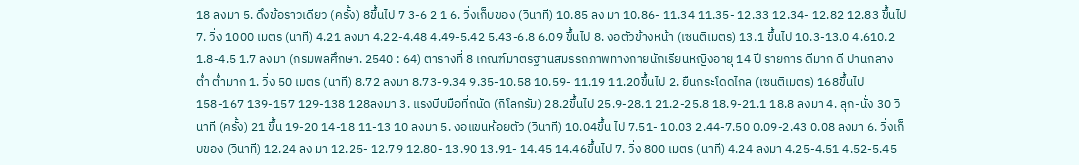18 ลงมา 5. ดึงข้อราวเดียว (ครั้ง) 8ขึ้นไป 7 3-6 2 1 6. วิ่งเก็บของ (วินาที) 10.85 ลง มา 10.86- 11.34 11.35- 12.33 12.34- 12.82 12.83 ขึ้นไป 7. วิ่ง 1000 เมตร (นาที) 4.21 ลงมา 4.22-4.48 4.49-5.42 5.43-6.8 6.09 ขึ้นไป 8. งอตัวข้างหน้า (เซนติเมตร) 13.1 ขึ้นไป 10.3-13.0 4.610.2 1.8-4.5 1.7 ลงมา (กรมพลศึกษา. 2540 : 64) ตารางที่ 8 เกณฑ์มาตรฐานสมรรถภาพทางกายนักเรียนหญิงอายุ 14 ปี รายการ ดีมาก ดี ปานกลาง ต่ำ ต่ำมาก 1. วิ่ง 50 เมตร (นาที) 8.72 ลงมา 8.73-9.34 9.35-10.58 10.59- 11.19 11.20ขึ้นไป 2. ยืนกระโดดไกล (เซนติเมตร) 168ขึ้นไป 158-167 139-157 129-138 128ลงมา 3. แรงบีบมือที่ถนัด (กิโลกรัม) 28.2ขึ้นไป 25.9-28.1 21.2-25.8 18.9-21.1 18.8 ลงมา 4. ลุก-นั่ง 30 วินาที (ครั้ง) 21 ขึ้น 19-20 14-18 11-13 10 ลงมา 5. งอแขนห้อยตัว (วินาที) 10.04ขึ้น ไป 7.51- 10.03 2.44-7.50 0.09-2.43 0.08 ลงมา 6. วิ่งเก็บของ (วินาที) 12.24 ลง มา 12.25- 12.79 12.80- 13.90 13.91- 14.45 14.46ขึ้นไป 7. วิ่ง 800 เมตร (นาที) 4.24 ลงมา 4.25-4.51 4.52-5.45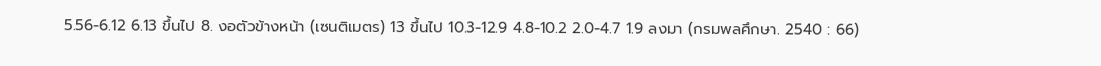5.56-6.12 6.13 ขึ้นไป 8. งอตัวข้างหน้า (เซนติเมตร) 13 ขึ้นไป 10.3-12.9 4.8-10.2 2.0-4.7 1.9 ลงมา (กรมพลศึกษา. 2540 : 66)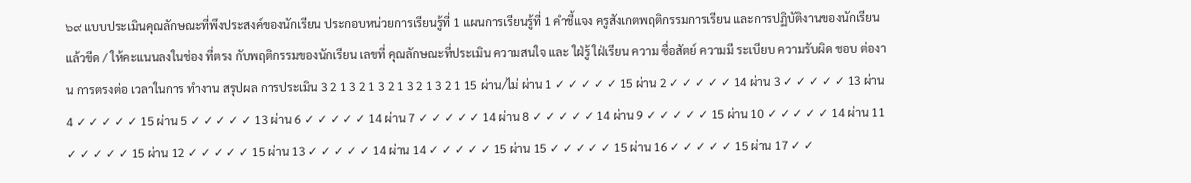๖๙ แบบประเมินคุณลักษณะที่พึงประสงค์ของนักเรียน ประกอบหน่วยการเรียนรู้ที่ 1 แผนการเรียนรู้ที่ 1 คำชี้แจง ครูสังเกตพฤติกรรมการเรียน และการปฏิบัติงานของนักเรียน แล้วขีด / ให้คะแนนลงในช่อง ที่ตรง กับพฤติกรรมของนักเรียน เลขที่ คุณลักษณะที่ประเมิน ความสนใจ และ ใฝ่รู้ ใฝ่เรียน ความ ซื่อสัตย์ ความมี ระเบียบ ความรับผิด ชอบ ต่องาน การตรงต่อ เวลาในการ ทำงาน สรุปผล การประเมิน 3 2 1 3 2 1 3 2 1 3 2 1 3 2 1 15 ผ่าน/ไม่ ผ่าน 1 ✓ ✓ ✓ ✓ ✓ 15 ผ่าน 2 ✓ ✓ ✓ ✓ ✓ 14 ผ่าน 3 ✓ ✓ ✓ ✓ ✓ 13 ผ่าน 4 ✓ ✓ ✓ ✓ ✓ 15 ผ่าน 5 ✓ ✓ ✓ ✓ ✓ 13 ผ่าน 6 ✓ ✓ ✓ ✓ ✓ 14 ผ่าน 7 ✓ ✓ ✓ ✓ ✓ 14 ผ่าน 8 ✓ ✓ ✓ ✓ ✓ 14 ผ่าน 9 ✓ ✓ ✓ ✓ ✓ 15 ผ่าน 10 ✓ ✓ ✓ ✓ ✓ 14 ผ่าน 11 ✓ ✓ ✓ ✓ ✓ 15 ผ่าน 12 ✓ ✓ ✓ ✓ ✓ 15 ผ่าน 13 ✓ ✓ ✓ ✓ ✓ 14 ผ่าน 14 ✓ ✓ ✓ ✓ ✓ 15 ผ่าน 15 ✓ ✓ ✓ ✓ ✓ 15 ผ่าน 16 ✓ ✓ ✓ ✓ ✓ 15 ผ่าน 17 ✓ ✓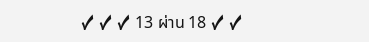✓ ✓ ✓ 13 ผ่าน 18 ✓ ✓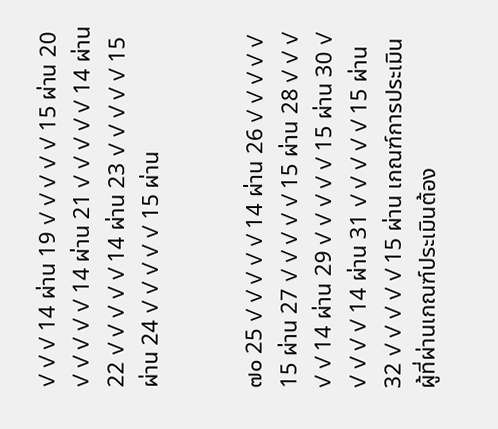✓ ✓ ✓ 14 ผ่าน 19 ✓ ✓ ✓ ✓ ✓ 15 ผ่าน 20 ✓ ✓ ✓ ✓ ✓ 14 ผ่าน 21 ✓ ✓ ✓ ✓ ✓ 14 ผ่าน 22 ✓ ✓ ✓ ✓ ✓ 14 ผ่าน 23 ✓ ✓ ✓ ✓ ✓ 15 ผ่าน 24 ✓ ✓ ✓ ✓ ✓ 15 ผ่าน


๗๐ 25 ✓ ✓ ✓ ✓ ✓ 14 ผ่าน 26 ✓ ✓ ✓ ✓ ✓ 15 ผ่าน 27 ✓ ✓ ✓ ✓ ✓ 15 ผ่าน 28 ✓ ✓ ✓ ✓ ✓ 14 ผ่าน 29 ✓ ✓ ✓ ✓ ✓ 15 ผ่าน 30 ✓ ✓ ✓ ✓ ✓ 14 ผ่าน 31 ✓ ✓ ✓ ✓ ✓ 15 ผ่าน 32 ✓ ✓ ✓ ✓ ✓ 15 ผ่าน เกณฑ์การประเมิน ผู้ที่ผ่านเกณฑ์ประเมินต้อง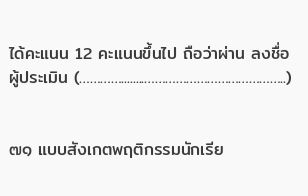ได้คะแนน 12 คะแนนขึ้นไป ถือว่าผ่าน ลงชื่อ ผู้ประเมิน (…………........…………………………………..)


๗๑ แบบสังเกตพฤติกรรมนักเรีย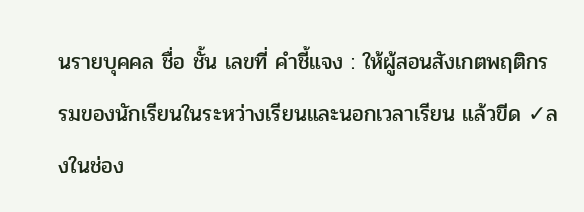นรายบุคคล ชื่อ ชั้น เลขที่ คำชี้แจง : ให้ผู้สอนสังเกตพฤติกรรมของนักเรียนในระหว่างเรียนและนอกเวลาเรียน แล้วขีด ✓ลงในช่อง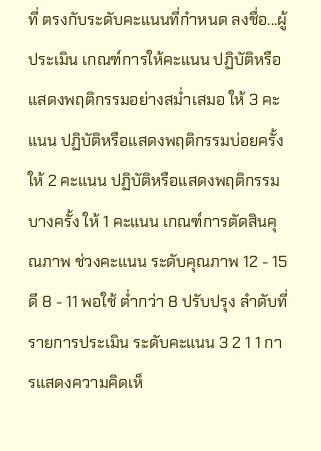ที่ ตรงกับระดับคะแนนที่กำหนด ลงชื่อ...ผู้ประเมิน เกณฑ์การให้คะแนน ปฏิบัติหรือแสดงพฤติกรรมอย่างสม่ำเสมอ ให้ 3 คะแนน ปฏิบัติหรือแสดงพฤติกรรมบ่อยครั้ง ให้ 2 คะแนน ปฏิบัติหรือแสดงพฤติกรรมบางครั้ง ให้ 1 คะแนน เกณฑ์การตัดสินคุณภาพ ช่วงคะแนน ระดับคุณภาพ 12 - 15 ดี 8 - 11 พอใช้ ต่ำกว่า 8 ปรับปรุง ลำดับที่ รายการประเมิน ระดับคะแนน 3 2 1 1 การแสดงความคิดเห็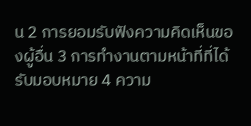น 2 การยอมรับฟังความคิดเห็นของผู้อื่น 3 การทำงานตามหน้าที่ที่ได้รับมอบหมาย 4 ความ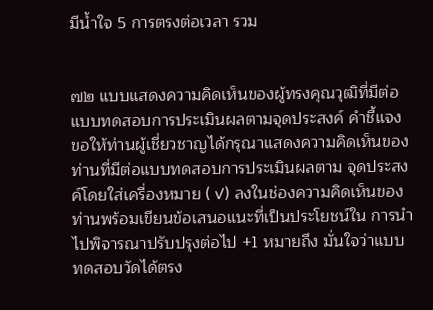มีน้ำใจ 5 การตรงต่อเวลา รวม


๗๒ แบบแสดงความคิดเห็นของผู้ทรงคุณวุฒิที่มีต่อแบบทดสอบการประเมินผลตามจุดประสงค์ คำชี้แจง ขอให้ท่านผู้เชี่ยวชาญได้กรุณาแสดงความคิดเห็นของท่านที่มีต่อแบบทดสอบการประเมินผลตาม จุดประสงค์โดยใส่เครื่องหมาย ( ✓) ลงในช่องความคิดเห็นของท่านพร้อมเขียนข้อเสนอแนะที่เป็นประโยชน์ใน การนำไปพิจารณาปรับปรุงต่อไป +1 หมายถึง มั่นใจว่าแบบทดสอบวัดได้ตรง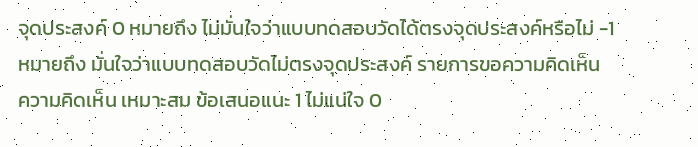จุดประสงค์ 0 หมายถึง ไม่มั่นใจว่าแบบทดสอบวัดได้ตรงจุดประสงค์หรือไม่ -1 หมายถึง มั่นใจว่าแบบทดสอบวัดไม่ตรงจุดประสงค์ รายการขอความคิดเห็น ความคิดเห็น เหมาะสม ข้อเสนอแนะ 1 ไม่แน่ใจ 0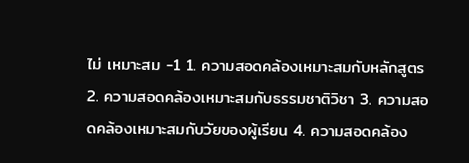ไม่ เหมาะสม -1 1. ความสอดคล้องเหมาะสมกับหลักสูตร 2. ความสอดคล้องเหมาะสมกับธรรมชาติวิชา 3. ความสอดคล้องเหมาะสมกับวัยของผู้เรียน 4. ความสอดคล้อง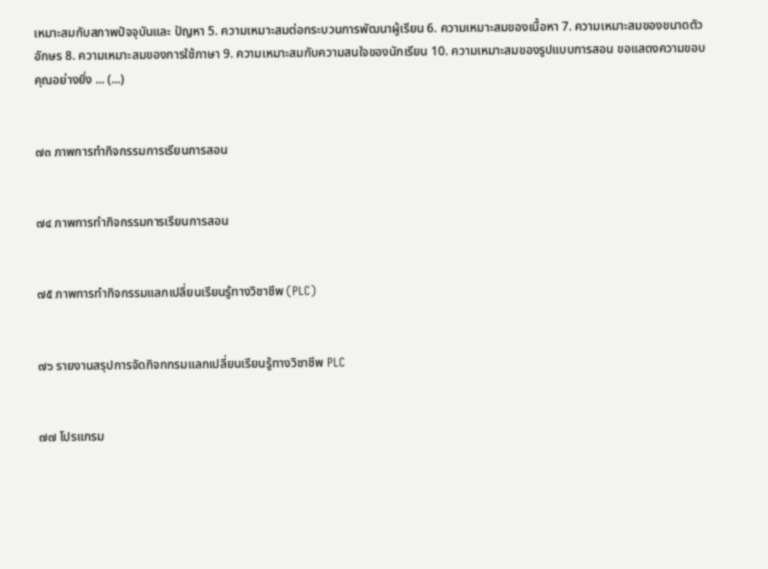เหมาะสมกับสภาพปัจจุบันและ ปัญหา 5. ความเหมาะสมต่อกระบวนการพัฒนาผู้เรียน 6. ความเหมาะสมของเนื้อหา 7. ความเหมาะสมของขนาดตัวอักษร 8. ความเหมาะสมของการใช้ภาษา 9. ความเหมาะสมกับความสนใจของนักเรียน 10. ความเหมาะสมของรูปแบบการสอน ขอแสดงความขอบคุณอย่างยิ่ง ... (...)


๗๓ ภาพการทำกิจกรรมการเรียนการสอน


๗๔ ภาพการทำกิจกรรมการเรียนการสอน


๗๕ ภาพการทำกิจกรรมแลกเปลี่ยนเรียนรู้ทางวิชาชีพ (PLC)


๗๖ รายงานสรุปการจัดกิจกกรมแลกเปลี่ยนเรียนรู้ทางวิชาชีพ PLC


๗๗ โปรแกรม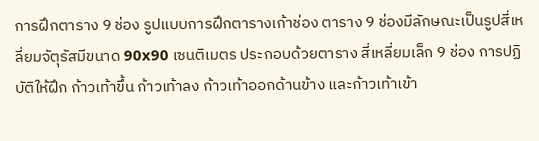การฝึกตาราง 9 ช่อง รูปแบบการฝึกตารางเก้าช่อง ตาราง 9 ช่องมีลักษณะเป็นรูปสี่เหลี่ยมจัตุรัสมีขนาด 90x90 เซนติเมตร ประกอบด้วยตาราง สี่เหลี่ยมเล็ก 9 ช่อง การปฏิบัติให้ฝึก ก้าวเท้าขึ้น ก้าวเท้าลง ก้าวเท้าออกด้านข้าง และก้าวเท้าเข้า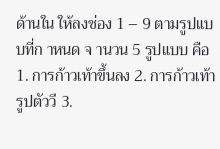ด้านใน ให้ลงช่อง 1 – 9 ตามรูปแบบที่ก าหนด จ านวน 5 รูปแบบ คือ 1. การก้าวเท้าขึ้นลง 2. การก้าวเท้ารูปตัววี 3.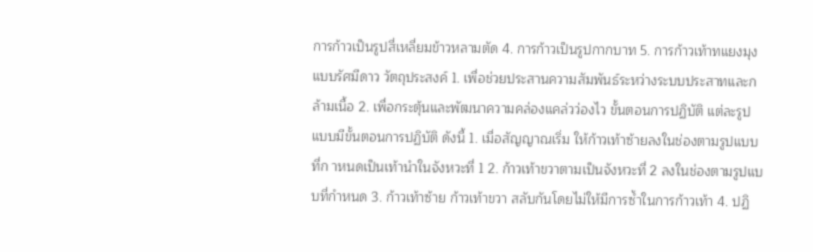การก้าวเป็นรูปสี่เหลี่ยมข้าวหลามตัด 4. การก้าวเป็นรูปกากบาท 5. การก้าวเท้าทแยงมุงแบบรัศมีดาว วัตถุประสงค์ 1. เพื่อช่วยประสานความสัมพันธ์ระหว่างระบบประสาทและกล้ามเนื้อ 2. เพื่อกระตุ้นและพัฒนาความคล่องแคล่วว่องไว ขั้นตอนการปฏิบัติ แต่ละรูปแบบมีขั้นตอนการปฏิบัติ ดังนี้ 1. เมื่อสัญญาณเริ่ม ให้ก้าวเท้าซ้ายลงในช่องตามรูปแบบที่ก าหนดเป็นเท้านำในจังหวะที่ 1 2. ก้าวเท้าขวาตามเป็นจังหวะที่ 2 ลงในช่องตามรูปแบบที่กำหนด 3. ก้าวเท้าซ้าย ก้าวเท้าขวา สลับกันโดยไม่ให้มีการซ้ำในการก้าวเท้า 4. ปฏิ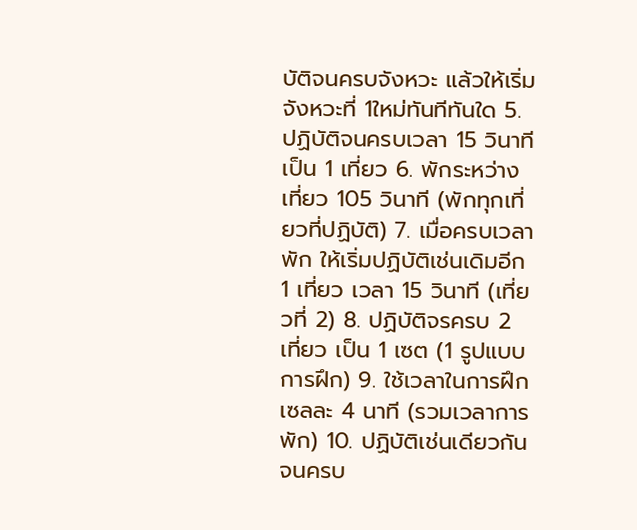บัติจนครบจังหวะ แล้วให้เริ่มจังหวะที่ 1ใหม่ทันทีทันใด 5. ปฏิบัติจนครบเวลา 15 วินาที เป็น 1 เที่ยว 6. พักระหว่างเที่ยว 105 วินาที (พักทุกเที่ยวที่ปฏิบัติ) 7. เมื่อครบเวลาพัก ให้เริ่มปฏิบัติเช่นเดิมอีก 1 เที่ยว เวลา 15 วินาที (เที่ยวที่ 2) 8. ปฏิบัติจรครบ 2 เที่ยว เป็น 1 เซต (1 รูปแบบการฝึก) 9. ใช้เวลาในการฝึกเซลละ 4 นาที (รวมเวลาการพัก) 10. ปฏิบัติเช่นเดียวกัน จนครบ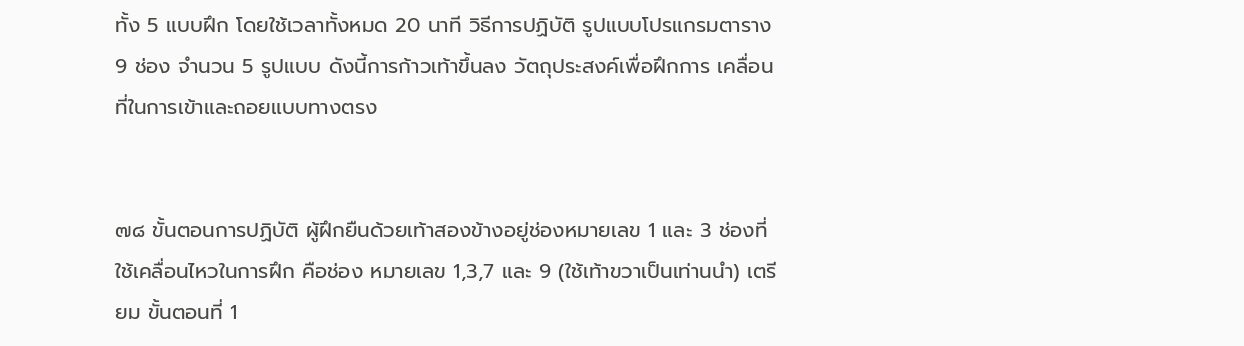ทั้ง 5 แบบฝึก โดยใช้เวลาทั้งหมด 20 นาที วิธีการปฏิบัติ รูปแบบโปรแกรมตาราง 9 ช่อง จำนวน 5 รูปแบบ ดังนี้การก้าวเท้าขึ้นลง วัตถุประสงค์เพื่อฝึกการ เคลื่อนที่ในการเข้าและถอยแบบทางตรง


๗๘ ขั้นตอนการปฏิบัติ ผู้ฝึกยืนด้วยเท้าสองข้างอยู่ช่องหมายเลข 1 และ 3 ช่องที่ใช้เคลื่อนไหวในการฝึก คือช่อง หมายเลข 1,3,7 และ 9 (ใช้เท้าขวาเป็นเท่านนำ) เตรียม ขั้นตอนที่ 1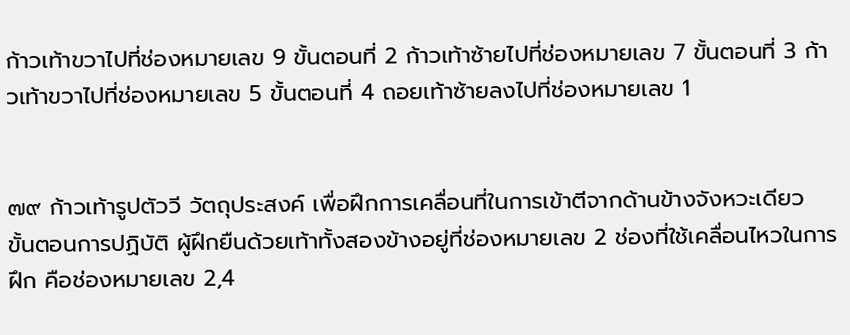ก้าวเท้าขวาไปที่ช่องหมายเลข 9 ขั้นตอนที่ 2 ก้าวเท้าซ้ายไปที่ช่องหมายเลข 7 ขั้นตอนที่ 3 ก้าวเท้าขวาไปที่ช่องหมายเลข 5 ขั้นตอนที่ 4 ถอยเท้าซ้ายลงไปที่ช่องหมายเลข 1


๗๙ ก้าวเท้ารูปตัววี วัตถุประสงค์ เพื่อฝึกการเคลื่อนที่ในการเข้าตีจากด้านข้างจังหวะเดียว ขั้นตอนการปฏิบัติ ผู้ฝึกยืนด้วยเท้าทั้งสองข้างอยู่ที่ช่องหมายเลข 2 ช่องที่ใช้เคลื่อนไหวในการฝึก คือช่องหมายเลข 2,4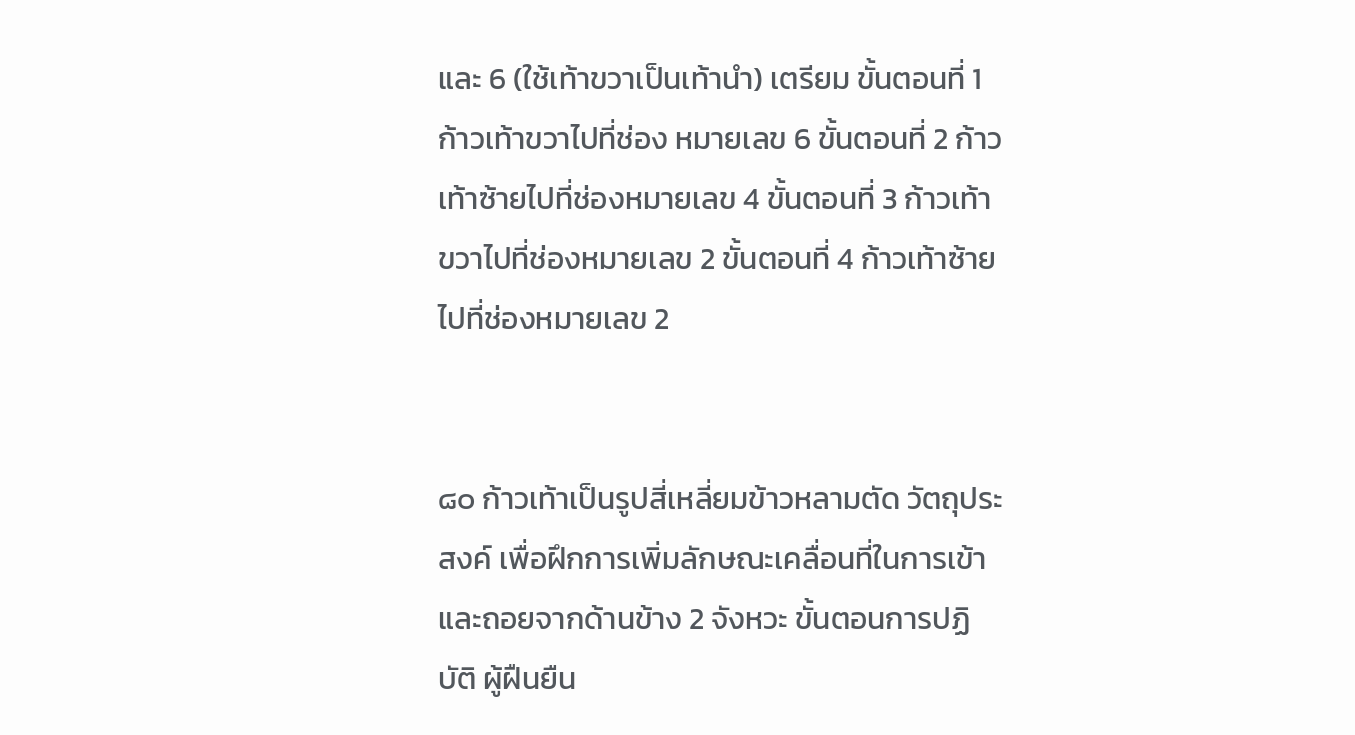และ 6 (ใช้เท้าขวาเป็นเท้านำ) เตรียม ขั้นตอนที่ 1 ก้าวเท้าขวาไปที่ช่อง หมายเลข 6 ขั้นตอนที่ 2 ก้าวเท้าซ้ายไปที่ช่องหมายเลข 4 ขั้นตอนที่ 3 ก้าวเท้าขวาไปที่ช่องหมายเลข 2 ขั้นตอนที่ 4 ก้าวเท้าซ้ายไปที่ช่องหมายเลข 2


๘๐ ก้าวเท้าเป็นรูปสี่เหลี่ยมข้าวหลามตัด วัตถุประสงค์ เพื่อฝึกการเพิ่มลักษณะเคลื่อนที่ในการเข้าและถอยจากด้านข้าง 2 จังหวะ ขั้นตอนการปฏิบัติ ผู้ฝืนยืน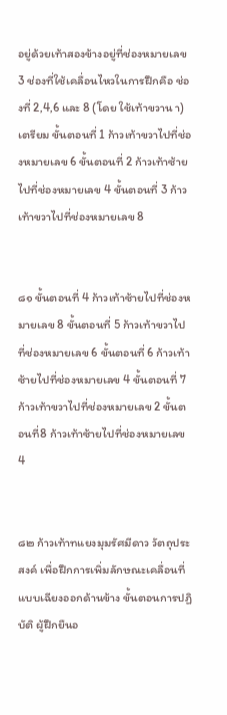อยู่ด้วยเท้าสองข้างอยู่ที่ช่องหมายเลข 3 ช่องที่ใช้เคลื่อนไหวในการฝึกคือ ช่องที่ 2,4,6 และ 8 (โดย ใช้เท้าขวาน า) เตรียม ขั้นตอนที่ 1 ก้าวเท้าขวาไปที่ช่องหมายเลข 6 ขั้นตอนที่ 2 ก้าวเท้าซ้ายไปที่ช่องหมายเลข 4 ขั้นตอนที่ 3 ก้าวเท้าขวาไปที่ช่องหมายเลข 8


๘๑ ขั้นตอนที่ 4 ก้าวเท้าซ้ายไปที่ช่องหมายเลข 8 ขั้นตอนที่ 5 ก้าวเท้าขวาไปที่ช่องหมายเลข 6 ขั้นตอนที่ 6 ก้าวเท้าซ้ายไปที่ช่องหมายเลข 4 ขั้นตอนที่ 7 ก้าวเท้าขวาไปที่ช่องหมายเลข 2 ขั้นตอนที่8 ก้าวเท้าซ้ายไปที่ช่องหมายเลข 4


๘๒ ก้าวเท้าทแยงมุมรัศมีดาว วัตถุประสงค์ เพื่อฝึกการเพิ่มลักษณะเคลื่อนที่แบบเฉียงออกด้านข้าง ขั้นตอนการปฏิบัติ ผู้ฝึกยืนอ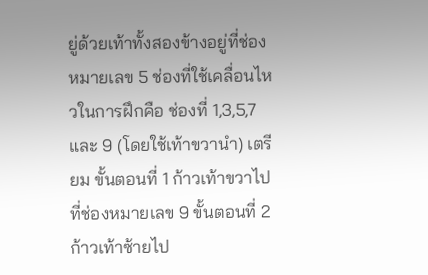ยู่ด้วยเท้าทั้งสองข้างอยู่ที่ช่องหมายเลข 5 ช่องที่ใช้เคลื่อนไหวในการฝึกคือ ช่องที่ 1,3,5,7 และ 9 (โดยใช้เท้าขวานำ) เตรียม ขั้นตอนที่ 1 ก้าวเท้าขวาไปที่ช่องหมายเลข 9 ขั้นตอนที่ 2 ก้าวเท้าซ้ายไป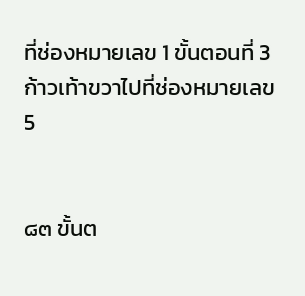ที่ช่องหมายเลข 1 ขั้นตอนที่ 3 ก้าวเท้าขวาไปที่ช่องหมายเลข 5


๘๓ ขั้นต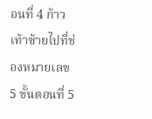อนที่ 4 ก้าวเท้าซ้ายไปที่ช่องหมายเลข 5 ขั้นตอนที่ 5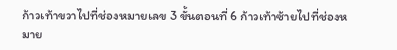ก้าวเท้าขวาไปที่ช่องหมายเลข 3 ขั้นตอนที่ 6 ก้าวเท้าซ้ายไปที่ช่องหมาย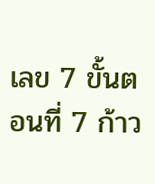เลข 7 ขั้นตอนที่ 7 ก้าว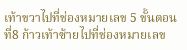เท้าขวาไปที่ช่องหมายเลข 5 ขั้นตอนที่8 ก้าวเท้าซ้ายไปที่ช่องหมายเลข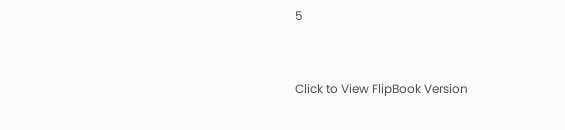5


Click to View FlipBook Version